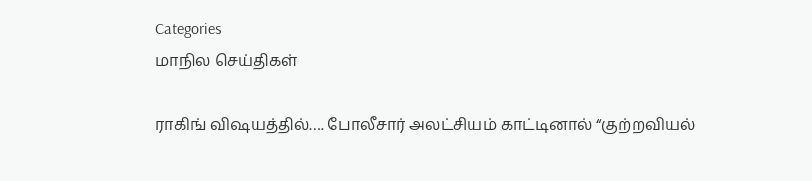Categories
மாநில செய்திகள்

ராகிங் விஷயத்தில்…. போலீசார் அலட்சியம் காட்டினால் “குற்றவியல்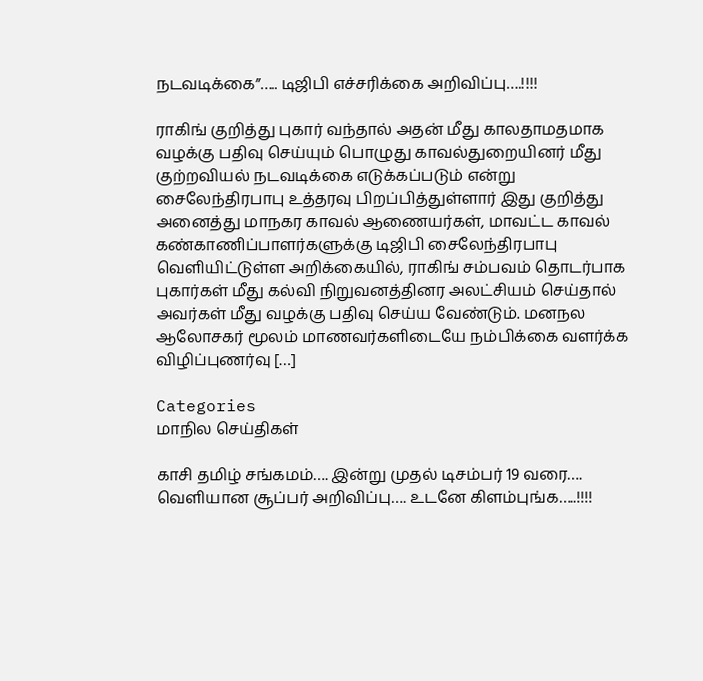நடவடிக்கை”….. டிஜிபி எச்சரிக்கை அறிவிப்பு….!!!!

ராகிங் குறித்து புகார் வந்தால் அதன் மீது காலதாமதமாக வழக்கு பதிவு செய்யும் பொழுது காவல்துறையினர் மீது குற்றவியல் நடவடிக்கை எடுக்கப்படும் என்று சைலேந்திரபாபு உத்தரவு பிறப்பித்துள்ளார் இது குறித்து அனைத்து மாநகர காவல் ஆணையர்கள், மாவட்ட காவல் கண்காணிப்பாளர்களுக்கு டிஜிபி சைலேந்திரபாபு வெளியிட்டுள்ள அறிக்கையில், ராகிங் சம்பவம் தொடர்பாக புகார்கள் மீது கல்வி நிறுவனத்தினர அலட்சியம் செய்தால் அவர்கள் மீது வழக்கு பதிவு செய்ய வேண்டும். மனநல ஆலோசகர் மூலம் மாணவர்களிடையே நம்பிக்கை வளர்க்க விழிப்புணர்வு […]

Categories
மாநில செய்திகள்

காசி தமிழ் சங்கமம்…. இன்று முதல் டிசம்பர் 19 வரை…. வெளியான சூப்பர் அறிவிப்பு…. உடனே கிளம்புங்க…..!!!!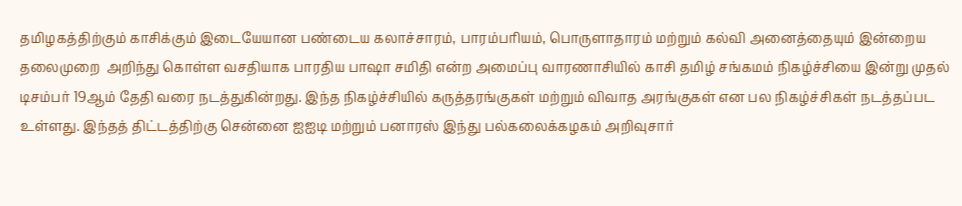தமிழகத்திற்கும் காசிக்கும் இடையேயான பண்டைய கலாச்சாரம், பாரம்பரியம், பொருளாதாரம் மற்றும் கல்வி அனைத்தையும் இன்றைய தலைமுறை  அறிந்து கொள்ள வசதியாக பாரதிய பாஷா சமிதி என்ற அமைப்பு வாரணாசியில் காசி தமிழ் சங்கமம் நிகழ்ச்சியை இன்று முதல் டிசம்பர் 19ஆம் தேதி வரை நடத்துகின்றது. இந்த நிகழ்ச்சியில் கருத்தரங்குகள் மற்றும் விவாத அரங்குகள் என பல நிகழ்ச்சிகள் நடத்தப்பட உள்ளது. இந்தத் திட்டத்திற்கு சென்னை ஐஐடி மற்றும் பனாரஸ் இந்து பல்கலைக்கழகம் அறிவுசார்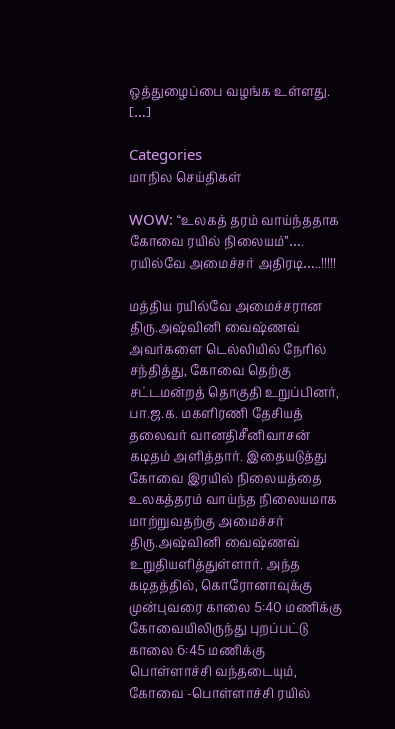ஒத்துழைப்பை வழங்க உள்ளது. […]

Categories
மாநில செய்திகள்

WOW: “உலகத் தரம் வாய்ந்ததாக கோவை ரயில் நிலையம்”…. ரயில்வே அமைச்சர் அதிரடி…..!!!!!

மத்திய ரயில்வே அமைச்சரான திரு.அஷ்வினி வைஷ்ணவ் அவர்களை டெல்லியில் நேரில் சந்தித்து, கோவை தெற்கு சட்டமன்றத் தொகுதி உறுப்பினர், பா.ஜ.க. மகளிரணி தேசியத் தலைவர் வானதிசீனிவாசன் கடிதம் அளித்தார். இதையடுத்து கோவை இரயில் நிலையத்தை உலகத்தரம் வாய்ந்த நிலையமாக மாற்றுவதற்கு அமைச்சர் திரு.அஷ்வினி வைஷ்ணவ் உறுதியளித்துள்ளார். அந்த கடிதத்தில், கொரோனாவுக்கு முன்புவரை காலை 5:40 மணிக்கு கோவையிலிருந்து புறப்பட்டு காலை 6:45 மணிக்கு பொள்ளாச்சி வந்தடையும், கோவை -பொள்ளாச்சி ரயில்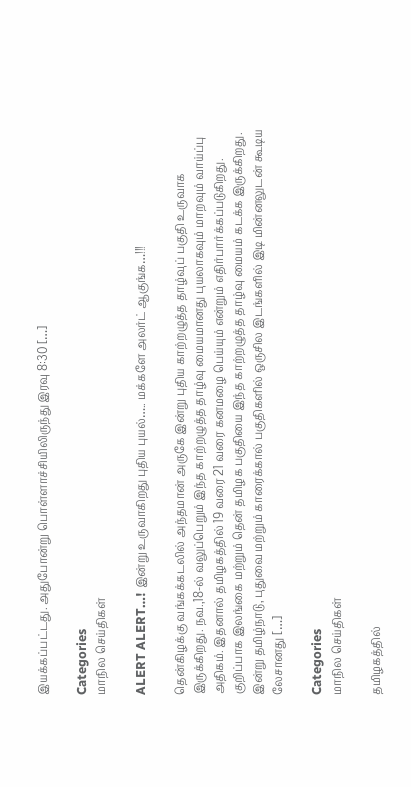இயக்கப்பட்டது. அதுபோன்று பொள்ளாச்சியிலிருந்து இரவு 8:30 […]

Categories
மாநில செய்திகள்

ALERT ALERT…! இன்று உருவாகிறது புதிய புயல்….. மக்களே அலர்ட் ஆகுங்க…!!!

தென்கிழக்கு வங்கக்கடலில் அந்தமான் அருகே இன்று புதிய காற்றழுத்த தாழ்வுப் பகுதி உருவாக இருக்கிறது. நவ.,18-ல் வலுப்பெறும் இந்த காற்றழுத்த தாழ்வு மையமானது புயலாகவும் மாறவும் வாய்ப்பு அதிகம். இதனால் தமிழகத்தில் 19 வரை 21 வரை கனமழை பெய்யும் என்றும் எதிர்பார்க்கப்படுகிறது. குறிப்பாக இலங்கை மற்றும் தென் தமிழக பகுதியை இந்த காற்றழுத்த தாழ்வு மையம் கடக்க இருக்கிறது. இன்று தமிழ்நாடு, புதுவை மற்றும் காரைக்கால் பகுதிகளில் ஒருசில இடங்களில் இடி மின்னலுடன் கூடிய லேசானது […]

Categories
மாநில செய்திகள்

தமிழகத்தில்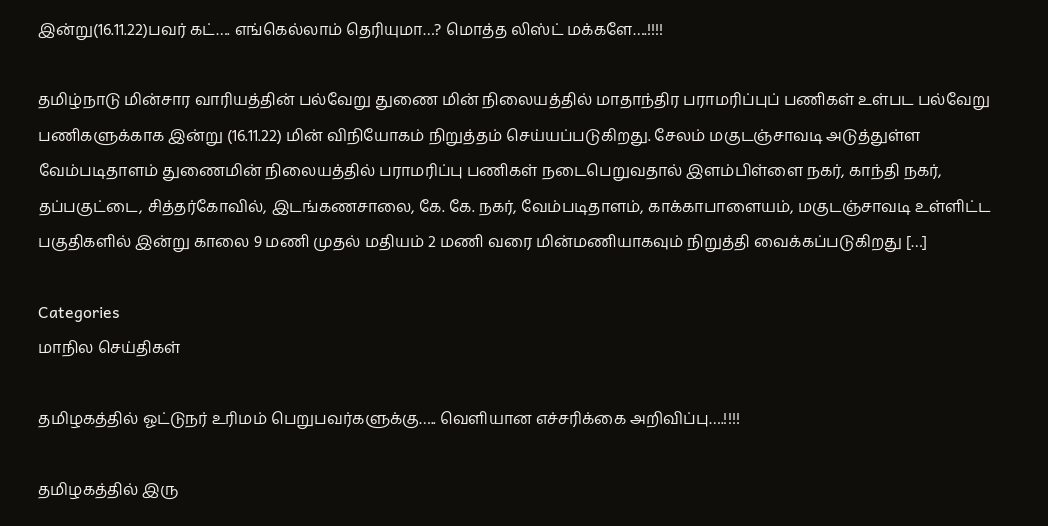இன்று(16.11.22)பவர் கட்…. எங்கெல்லாம் தெரியுமா…? மொத்த லிஸ்ட் மக்களே….!!!!

தமிழ்நாடு மின்சார வாரியத்தின் பல்வேறு துணை மின் நிலையத்தில் மாதாந்திர பராமரிப்புப் பணிகள் உள்பட பல்வேறு பணிகளுக்காக இன்று (16.11.22) மின் விநியோகம் நிறுத்தம் செய்யப்படுகிறது. சேலம் மகுடஞ்சாவடி அடுத்துள்ள வேம்படிதாளம் துணைமின் நிலையத்தில் பராமரிப்பு பணிகள் நடைபெறுவதால் இளம்பிள்ளை நகர், காந்தி நகர், தப்பகுட்டை, சித்தர்கோவில், இடங்கணசாலை, கே. கே. நகர், வேம்படிதாளம், காக்காபாளையம், மகுடஞ்சாவடி உள்ளிட்ட பகுதிகளில் இன்று காலை 9 மணி முதல் மதியம் 2 மணி வரை மின்மணியாகவும் நிறுத்தி வைக்கப்படுகிறது […]

Categories
மாநில செய்திகள்

தமிழகத்தில் ஓட்டுநர் உரிமம் பெறுபவர்களுக்கு….. வெளியான எச்சரிக்கை அறிவிப்பு….!!!!

தமிழகத்தில் இரு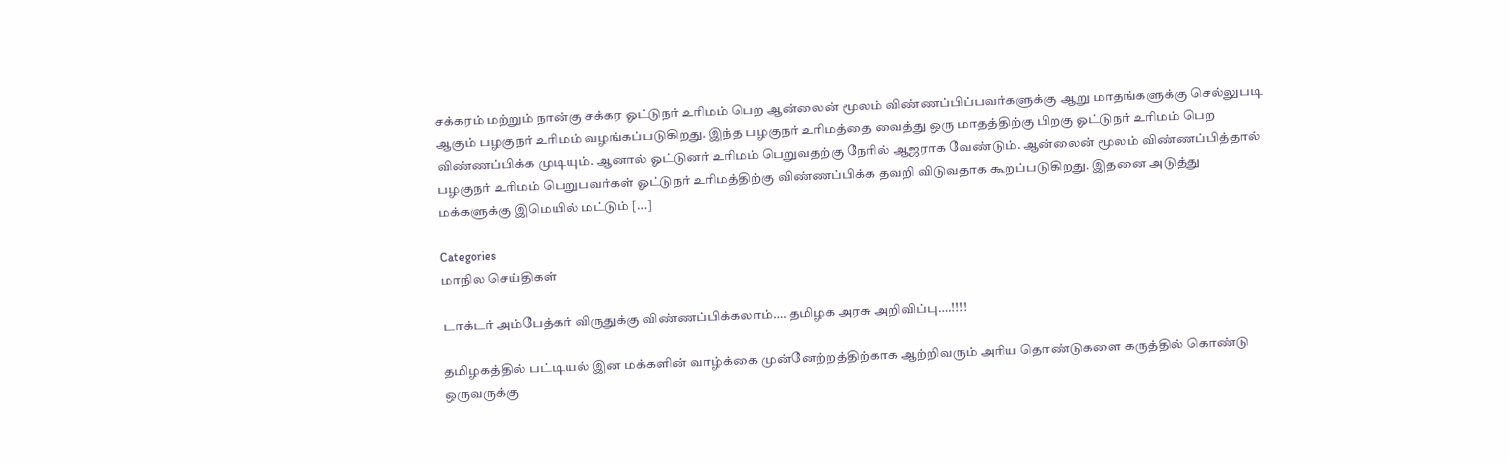சக்கரம் மற்றும் நான்கு சக்கர ஓட்டுநர் உரிமம் பெற ஆன்லைன் மூலம் விண்ணப்பிப்பவர்களுக்கு ஆறு மாதங்களுக்கு செல்லுபடி ஆகும் பழகுநர் உரிமம் வழங்கப்படுகிறது. இந்த பழகுநர் உரிமத்தை வைத்து ஒரு மாதத்திற்கு பிறகு ஓட்டுநர் உரிமம் பெற விண்ணப்பிக்க முடியும். ஆனால் ஓட்டுனர் உரிமம் பெறுவதற்கு நேரில் ஆஜராக வேண்டும். ஆன்லைன் மூலம் விண்ணப்பித்தால் பழகுநர் உரிமம் பெறுபவர்கள் ஓட்டுநர் உரிமத்திற்கு விண்ணப்பிக்க தவறி விடுவதாக கூறப்படுகிறது. இதனை அடுத்து மக்களுக்கு இமெயில் மட்டும் […]

Categories
மாநில செய்திகள்

டாக்டர் அம்பேத்கர் விருதுக்கு விண்ணப்பிக்கலாம்…. தமிழக அரசு அறிவிப்பு….!!!!

தமிழகத்தில் பட்டியல் இன மக்களின் வாழ்க்கை முன்னேற்றத்திற்காக ஆற்றிவரும் அரிய தொண்டுகளை கருத்தில் கொண்டு ஒருவருக்கு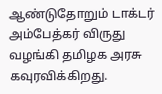ஆண்டுதோறும் டாக்டர் அம்பேத்கர் விருது வழங்கி தமிழக அரசு கவுரவிக்கிறது.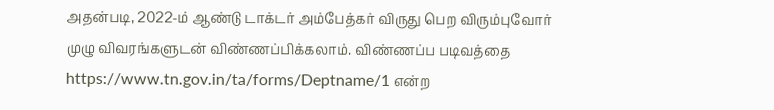அதன்படி, 2022-ம் ஆண்டு டாக்டர் அம்பேத்கர் விருது பெற விரும்புவோர் முழு விவரங்களுடன் விண்ணப்பிக்கலாம். விண்ணப்ப படிவத்தை https://www.tn.gov.in/ta/forms/Deptname/1 என்ற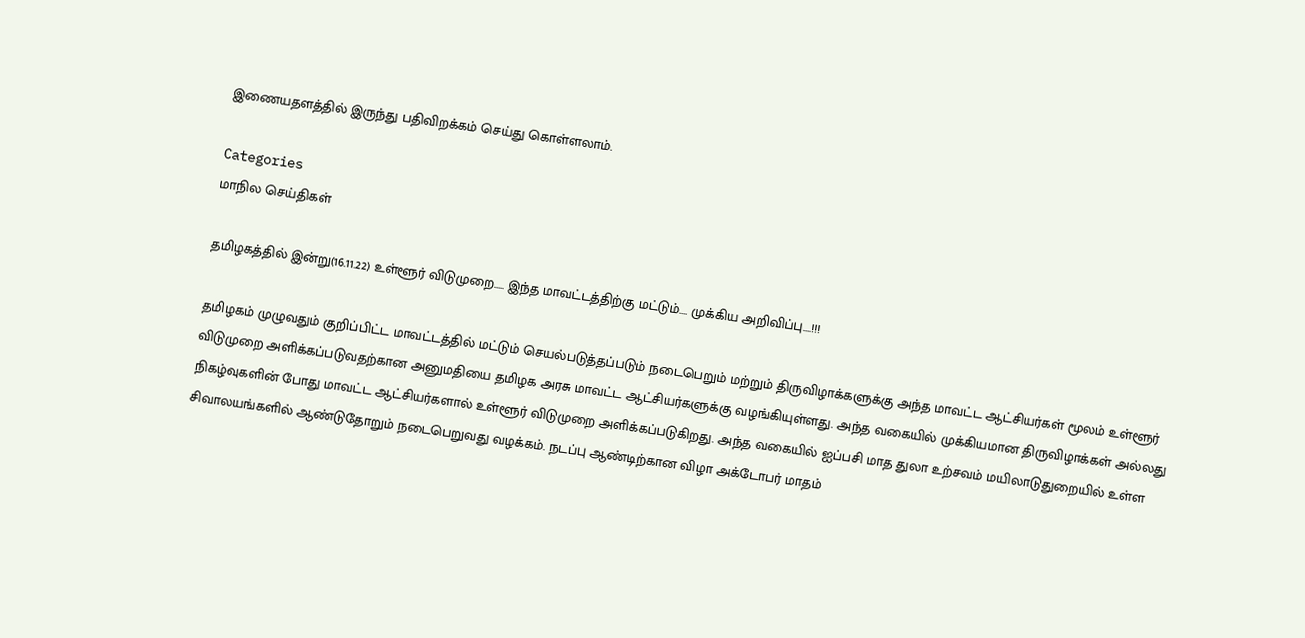இணையதளத்தில் இருந்து பதிவிறக்கம் செய்து கொள்ளலாம்.

Categories
மாநில செய்திகள்

தமிழகத்தில் இன்று(16.11.22) உள்ளூர் விடுமுறை….. இந்த மாவட்டத்திற்கு மட்டும்…. முக்கிய அறிவிப்பு….!!!

தமிழகம் முழுவதும் குறிப்பிட்ட மாவட்டத்தில் மட்டும் செயல்படுத்தப்படும் நடைபெறும் மற்றும் திருவிழாக்களுக்கு அந்த மாவட்ட ஆட்சியர்கள் மூலம் உள்ளூர் விடுமுறை அளிக்கப்படுவதற்கான அனுமதியை தமிழக அரசு மாவட்ட ஆட்சியர்களுக்கு வழங்கியுள்ளது. அந்த வகையில் முக்கியமான திருவிழாக்கள் அல்லது நிகழ்வுகளின் போது மாவட்ட ஆட்சியர்களால் உள்ளூர் விடுமுறை அளிக்கப்படுகிறது. அந்த வகையில் ஐப்பசி மாத துலா உற்சவம் மயிலாடுதுறையில் உள்ள சிவாலயங்களில் ஆண்டுதோறும் நடைபெறுவது வழக்கம். நடப்பு ஆண்டிற்கான விழா அக்டோபர் மாதம்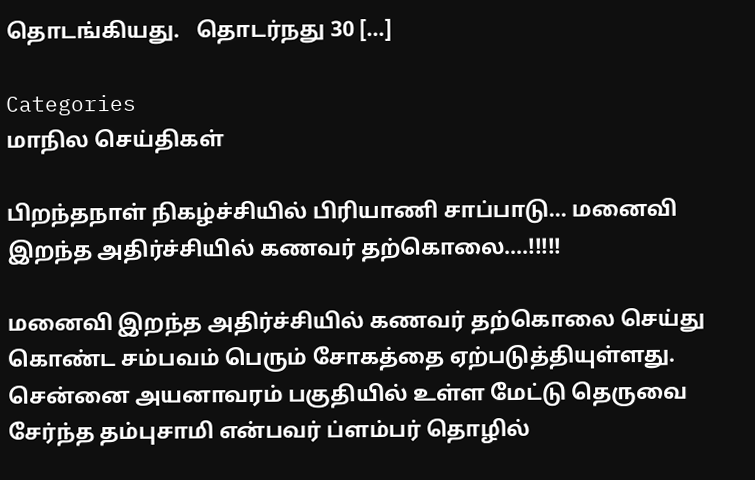தொடங்கியது.   தொடர்நது 30 […]

Categories
மாநில செய்திகள்

பிறந்தநாள் நிகழ்ச்சியில் பிரியாணி சாப்பாடு… மனைவி இறந்த அதிர்ச்சியில் கணவர் தற்கொலை….!!!!!

மனைவி இறந்த அதிர்ச்சியில் கணவர் தற்கொலை செய்து கொண்ட சம்பவம் பெரும் சோகத்தை ஏற்படுத்தியுள்ளது. சென்னை அயனாவரம் பகுதியில் உள்ள மேட்டு தெருவை சேர்ந்த தம்புசாமி என்பவர் ப்ளம்பர் தொழில்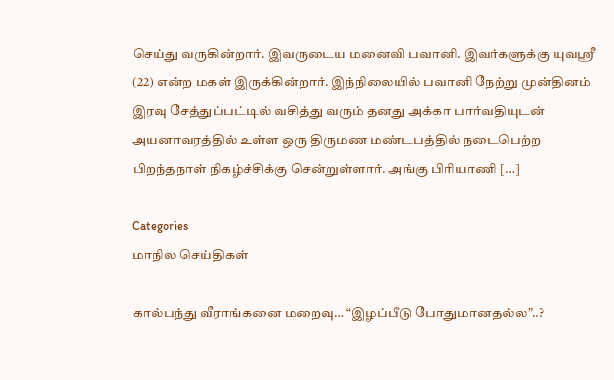செய்து வருகின்றார். இவருடைய மனைவி பவானி. இவர்களுக்கு யுவஸ்ரீ (22) என்ற மகள் இருக்கின்றார். இந்நிலையில் பவானி நேற்று முன்தினம் இரவு சேத்துப்பட்டில் வசித்து வரும் தனது அக்கா பார்வதியுடன் அயனாவரத்தில் உள்ள ஒரு திருமண மண்டபத்தில் நடைபெற்ற பிறந்தநாள் நிகழ்ச்சிக்கு சென்றுள்ளார். அங்கு பிரியாணி […]

Categories
மாநில செய்திகள்

கால்பந்து வீராங்கனை மறைவு… “இழப்பீடு போதுமானதல்ல”..?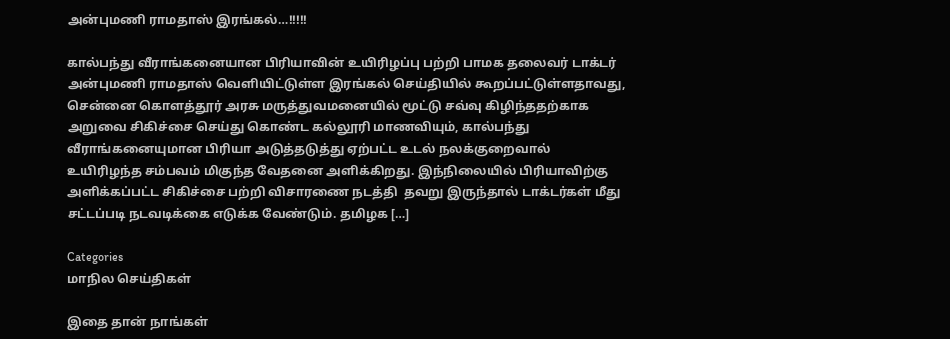அன்புமணி ராமதாஸ் இரங்கல்…!!!!!

கால்பந்து வீராங்கனையான பிரியாவின் உயிரிழப்பு பற்றி பாமக தலைவர் டாக்டர் அன்புமணி ராமதாஸ் வெளியிட்டுள்ள இரங்கல் செய்தியில் கூறப்பட்டுள்ளதாவது, சென்னை கொளத்தூர் அரசு மருத்துவமனையில் மூட்டு சவ்வு கிழிந்ததற்காக அறுவை சிகிச்சை செய்து கொண்ட கல்லூரி மாணவியும், கால்பந்து வீராங்கனையுமான பிரியா அடுத்தடுத்து ஏற்பட்ட உடல் நலக்குறைவால் உயிரிழந்த சம்பவம் மிகுந்த வேதனை அளிக்கிறது. இந்நிலையில் பிரியாவிற்கு அளிக்கப்பட்ட சிகிச்சை பற்றி விசாரணை நடத்தி  தவறு இருந்தால் டாக்டர்கள் மீது சட்டப்படி நடவடிக்கை எடுக்க வேண்டும். தமிழக […]

Categories
மாநில செய்திகள்

இதை தான் நாங்கள்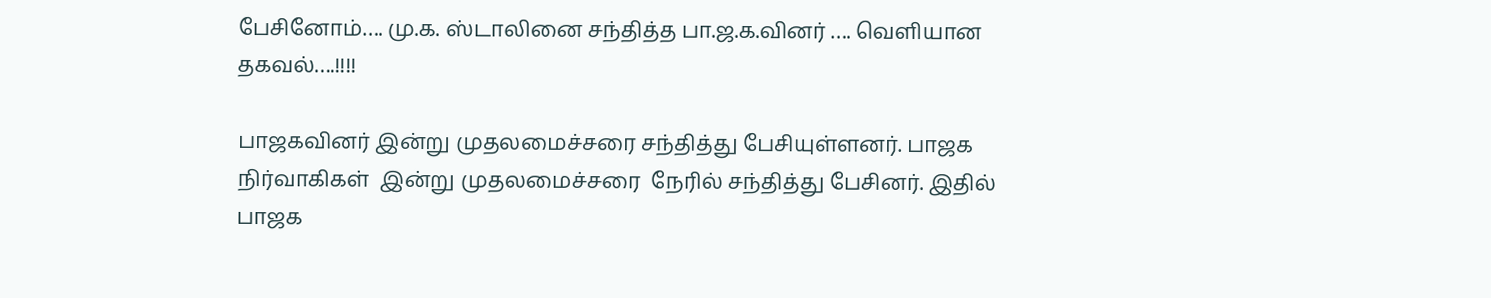பேசினோம்…. மு.க. ஸ்டாலினை சந்தித்த பா.ஜ.க.வினர் …. வெளியான தகவல்….!!!!

பாஜகவினர் இன்று முதலமைச்சரை சந்தித்து பேசியுள்ளனர். பாஜக நிர்வாகிகள்  இன்று முதலமைச்சரை  நேரில் சந்தித்து பேசினர். இதில் பாஜக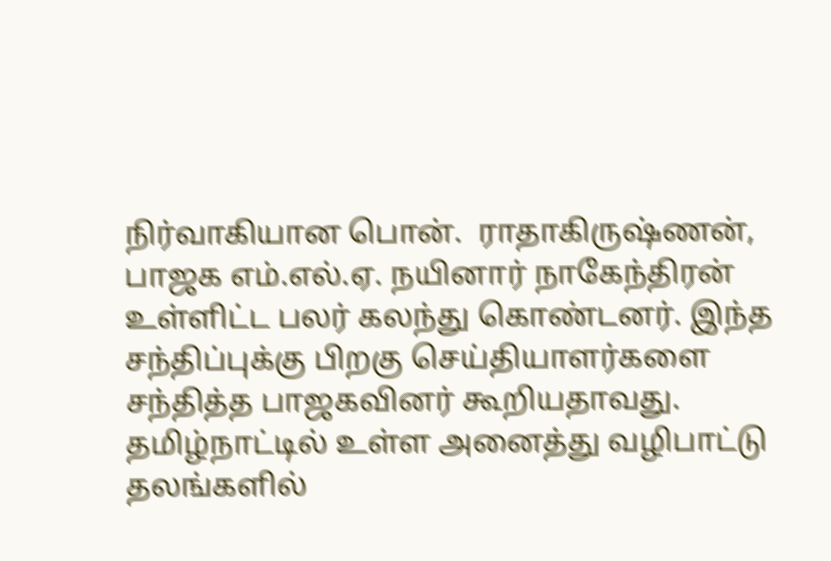நிர்வாகியான பொன்.  ராதாகிருஷ்ணன், பாஜக எம்.எல்.ஏ. நயினார் நாகேந்திரன் உள்ளிட்ட பலர் கலந்து கொண்டனர். இந்த சந்திப்புக்கு பிறகு செய்தியாளர்களை சந்தித்த பாஜகவினர் கூறியதாவது. தமிழ்நாட்டில் உள்ள அனைத்து வழிபாட்டு தலங்களில்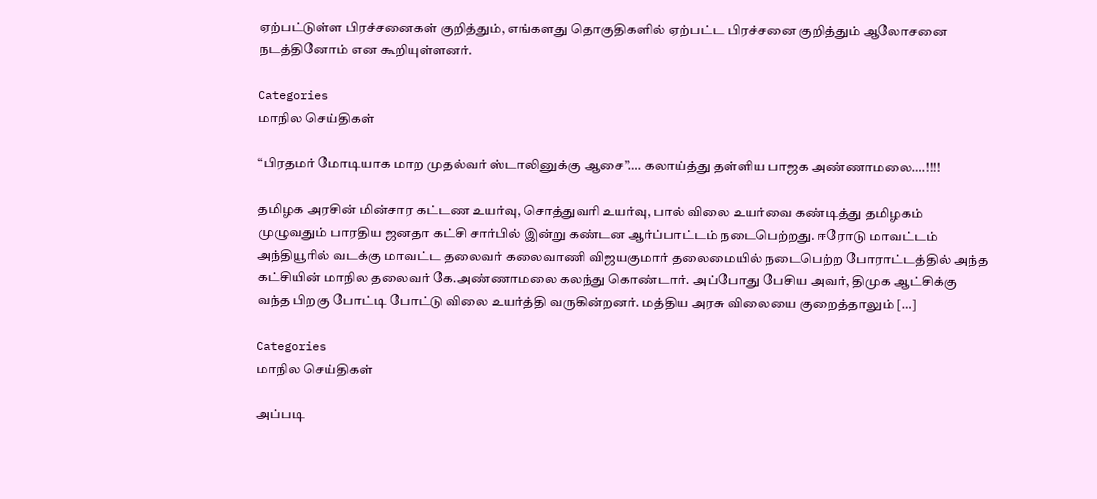ஏற்பட்டுள்ள பிரச்சனைகள் குறித்தும், எங்களது தொகுதிகளில் ஏற்பட்ட பிரச்சனை குறித்தும் ஆலோசனை நடத்தினோம் என கூறியுள்ளனர்.

Categories
மாநில செய்திகள்

“பிரதமர் மோடியாக மாற முதல்வர் ஸ்டாலினுக்கு ஆசை”…. கலாய்த்து தள்ளிய பாஜக அண்ணாமலை….!!!!

தமிழக அரசின் மின்சார கட்டண உயர்வு, சொத்துவரி உயர்வு, பால் விலை உயர்வை கண்டித்து தமிழகம் முழுவதும் பாரதிய ஜனதா கட்சி சார்பில் இன்று கண்டன ஆர்ப்பாட்டம் நடைபெற்றது. ஈரோடு மாவட்டம் அந்தியூரில் வடக்கு மாவட்ட தலைவர் கலைவாணி விஜயகுமார் தலைமையில் நடைபெற்ற போராட்டத்தில் அந்த கட்சியின் மாநில தலைவர் கே.அண்ணாமலை கலந்து கொண்டார். அப்போது பேசிய அவர், திமுக ஆட்சிக்கு வந்த பிறகு போட்டி போட்டு விலை உயர்த்தி வருகின்றனர். மத்திய அரசு விலையை குறைத்தாலும் […]

Categories
மாநில செய்திகள்

அப்படி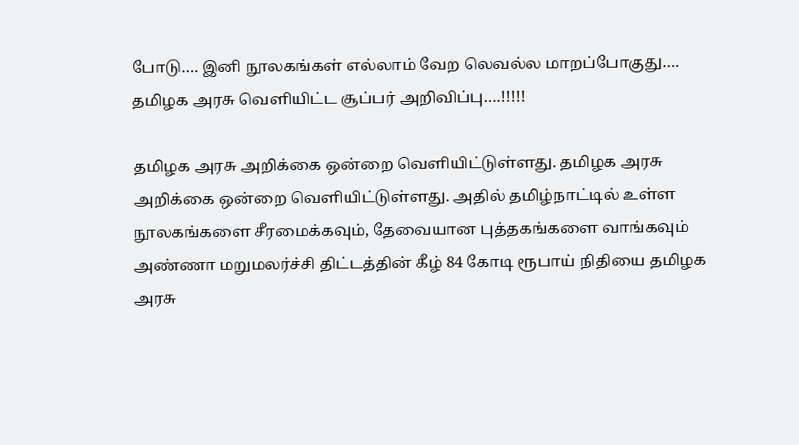போடு…. இனி நூலகங்கள் எல்லாம் வேற லெவல்ல மாறப்போகுது…. தமிழக அரசு வெளியிட்ட சூப்பர் அறிவிப்பு….!!!!!

தமிழக அரசு அறிக்கை ஒன்றை வெளியிட்டுள்ளது. தமிழக அரசு அறிக்கை ஒன்றை வெளியிட்டுள்ளது. அதில் தமிழ்நாட்டில் உள்ள  நூலகங்களை சீரமைக்கவும், தேவையான புத்தகங்களை வாங்கவும் அண்ணா மறுமலர்ச்சி திட்டத்தின் கீழ் 84 கோடி ரூபாய் நிதியை தமிழக அரசு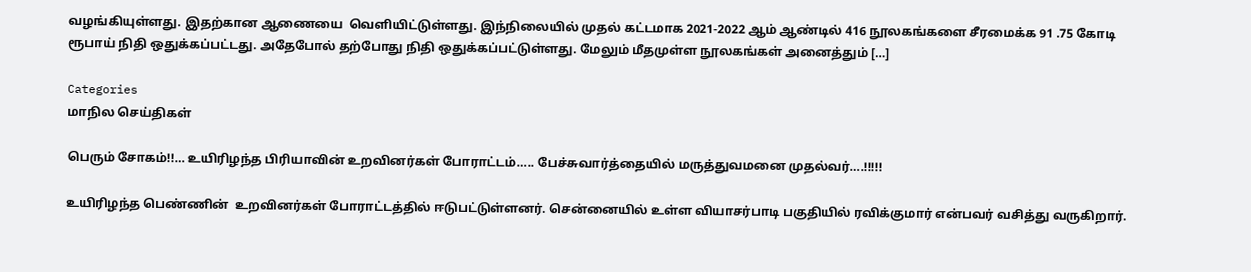வழங்கியுள்ளது. இதற்கான ஆணையை  வெளியிட்டுள்ளது. இந்நிலையில் முதல் கட்டமாக 2021-2022 ஆம் ஆண்டில் 416 நூலகங்களை சீரமைக்க 91 .75 கோடி ரூபாய் நிதி ஒதுக்கப்பட்டது. அதேபோல் தற்போது நிதி ஒதுக்கப்பட்டுள்ளது. மேலும் மீதமுள்ள நூலகங்கள் அனைத்தும் […]

Categories
மாநில செய்திகள்

பெரும் சோகம்!!… உயிரிழந்த பிரியாவின் உறவினர்கள் போராட்டம்….. பேச்சுவார்த்தையில் மருத்துவமனை முதல்வர்….!!!!!

உயிரிழந்த பெண்ணின்  உறவினர்கள் போராட்டத்தில் ஈடுபட்டுள்ளனர். சென்னையில் உள்ள வியாசர்பாடி பகுதியில் ரவிக்குமார் என்பவர் வசித்து வருகிறார்.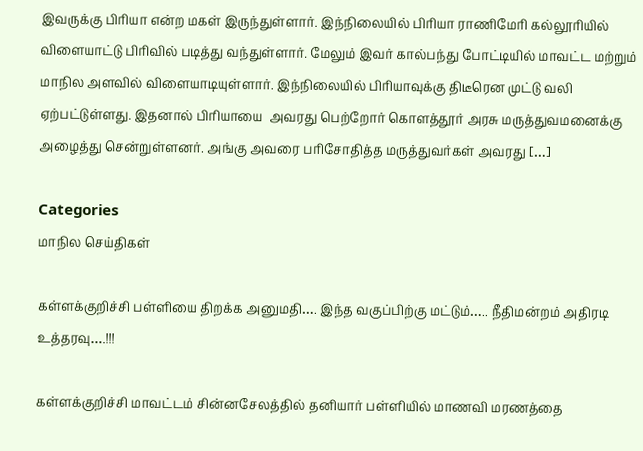இவருக்கு பிரியா என்ற மகள் இருந்துள்ளார். இந்நிலையில் பிரியா ராணிமேரி கல்லூரியில் விளையாட்டு பிரிவில் படித்து வந்துள்ளார். மேலும் இவர் கால்பந்து போட்டியில் மாவட்ட மற்றும் மாநில அளவில் விளையாடியுள்ளார். இந்நிலையில் பிரியாவுக்கு திடீரென முட்டு வலி ஏற்பட்டுள்ளது. இதனால் பிரியாயை  அவரது பெற்றோர் கொளத்தூர் அரசு மருத்துவமனைக்கு அழைத்து சென்றுள்ளனர். அங்கு அவரை பரிசோதித்த மருத்துவர்கள் அவரது […]

Categories
மாநில செய்திகள்

கள்ளக்குறிச்சி பள்ளியை திறக்க அனுமதி…. இந்த வகுப்பிற்கு மட்டும்….. நீதிமன்றம் அதிரடி உத்தரவு….!!!

கள்ளக்குறிச்சி மாவட்டம் சின்னசேலத்தில் தனியார் பள்ளியில் மாணவி மரணத்தை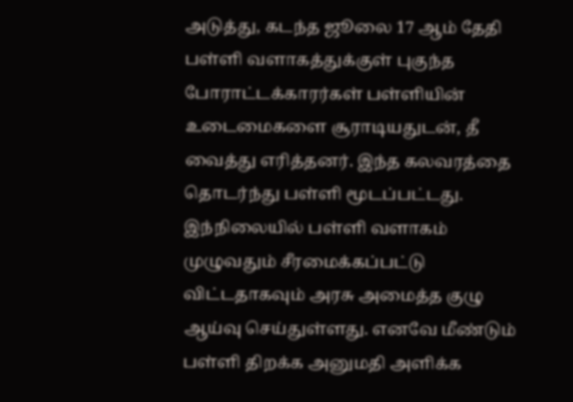அடுத்து, கடந்த ஜூலை 17 ஆம் தேதி பள்ளி வளாகத்துக்குள் புகுந்த போராட்டக்காரர்கள் பள்ளியின் உடைமைகளை சூராடியதுடன், தீ வைத்து எரித்தனர். இந்த கலவரத்தை தொடர்ந்து பள்ளி மூடப்பட்டது. இந்நிலையில் பள்ளி வளாகம் முழுவதும் ‌சீரமைக்கப்பட்டு விட்டதாகவும் அரசு அமைத்த குழு ஆய்வு செய்துள்ளது. எனவே மீண்டும் பள்ளி திறக்க அனுமதி அளிக்க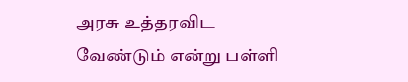அரசு உத்தரவிட வேண்டும் என்று பள்ளி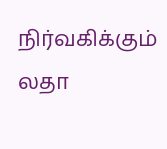நிர்வகிக்கும் லதா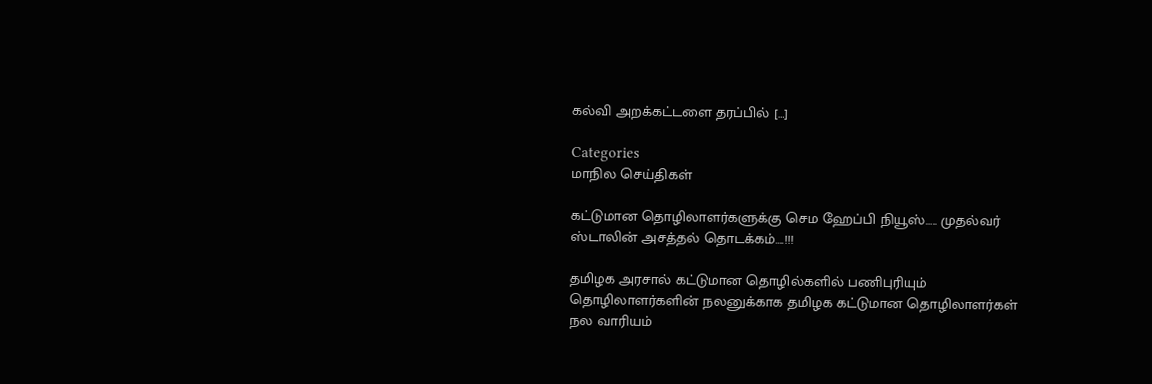கல்வி அறக்கட்டளை தரப்பில் […]

Categories
மாநில செய்திகள்

கட்டுமான தொழிலாளர்களுக்கு செம ஹேப்பி நியூஸ்….. முதல்வர் ஸ்டாலின் அசத்தல் தொடக்கம்….!!!

தமிழக அரசால் கட்டுமான தொழில்களில் பணிபுரியும் தொழிலாளர்களின் நலனுக்காக தமிழக கட்டுமான தொழிலாளர்கள் நல வாரியம்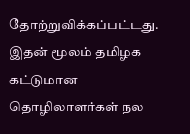தோற்றுவிக்கப்பட்டது. இதன் மூலம் தமிழக கட்டுமான தொழிலாளர்கள் நல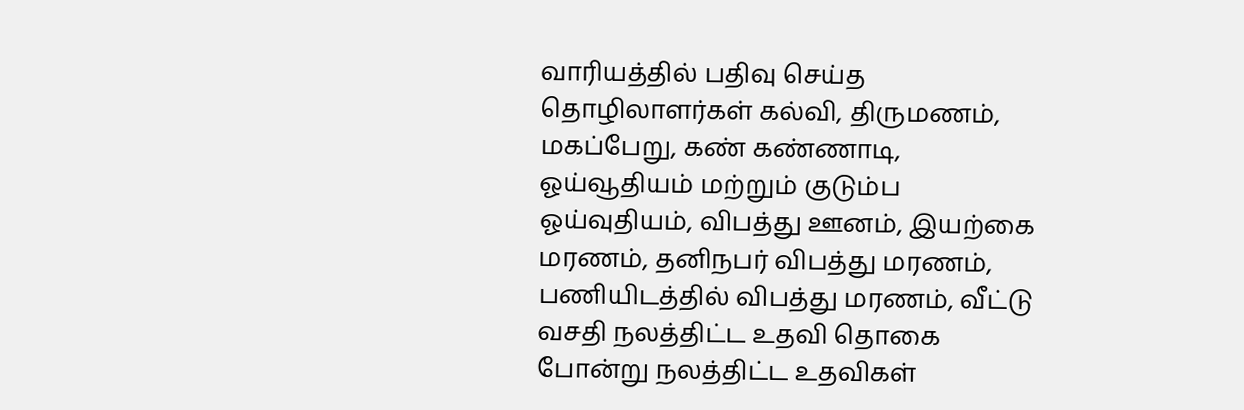வாரியத்தில் பதிவு செய்த தொழிலாளர்கள் கல்வி, திருமணம், மகப்பேறு, கண் கண்ணாடி, ஓய்வூதியம் மற்றும் குடும்ப ஓய்வுதியம், விபத்து ஊனம், இயற்கை மரணம், தனிநபர் விபத்து மரணம், பணியிடத்தில் விபத்து மரணம், வீட்டு வசதி நலத்திட்ட உதவி தொகை போன்று நலத்திட்ட உதவிகள்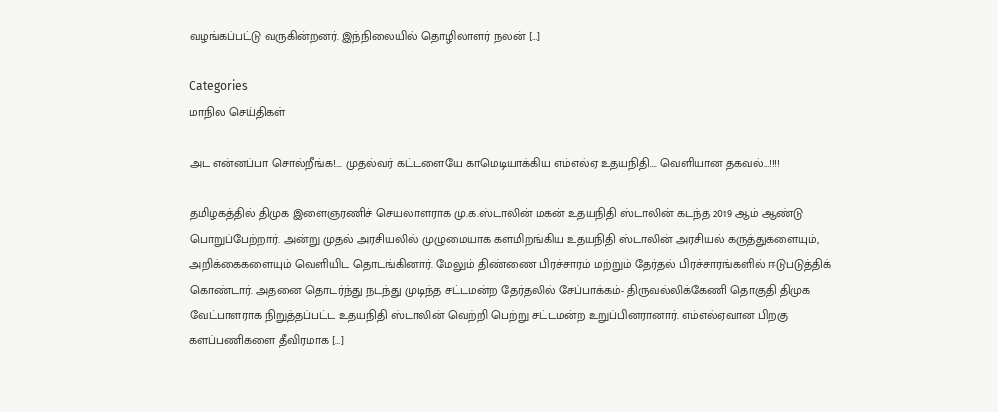வழங்கப்பட்டு வருகின்றனர். இந்நிலையில் தொழிலாளர் நலன் […]

Categories
மாநில செய்திகள்

அட என்னப்பா சொல்றீங்க!…. முதல்வர் கட்டளையே காமெடியாக்கிய எம்எல்ஏ உதயநிதி…. வெளியான தகவல்…!!!!

தமிழகத்தில் திமுக இளைஞரணிச் செயலாளராக மு‌.க.ஸ்டாலின் மகன் உதயநிதி ஸ்டாலின் கடந்த 2019 ஆம் ஆண்டு பொறுப்பேற்றார். அன்று முதல் அரசியலில் முழுமையாக களமிறங்கிய உதயநிதி ஸ்டாலின் அரசியல் கருத்துகளையும், அறிக்கைகளையும் வெளியிட தொடங்கினார். மேலும் திண்ணை பிரச்சாரம் மற்றும் தேர்தல் பிரச்சாரங்களில் ஈடுபடுத்திக் கொண்டார். அதனை தொடர்ந்து நடந்து முடிந்த சட்டமன்ற தேர்தலில் சேப்பாக்கம்- திருவல்லிக்கேணி தொகுதி திமுக வேட்பாளராக நிறுத்தப்பட்ட உதயநிதி ஸ்டாலின் வெற்றி பெற்று சட்டமன்ற உறுப்பினரானார். எம்எல்ஏவான பிறகு களப்பணிகளை தீவிரமாக […]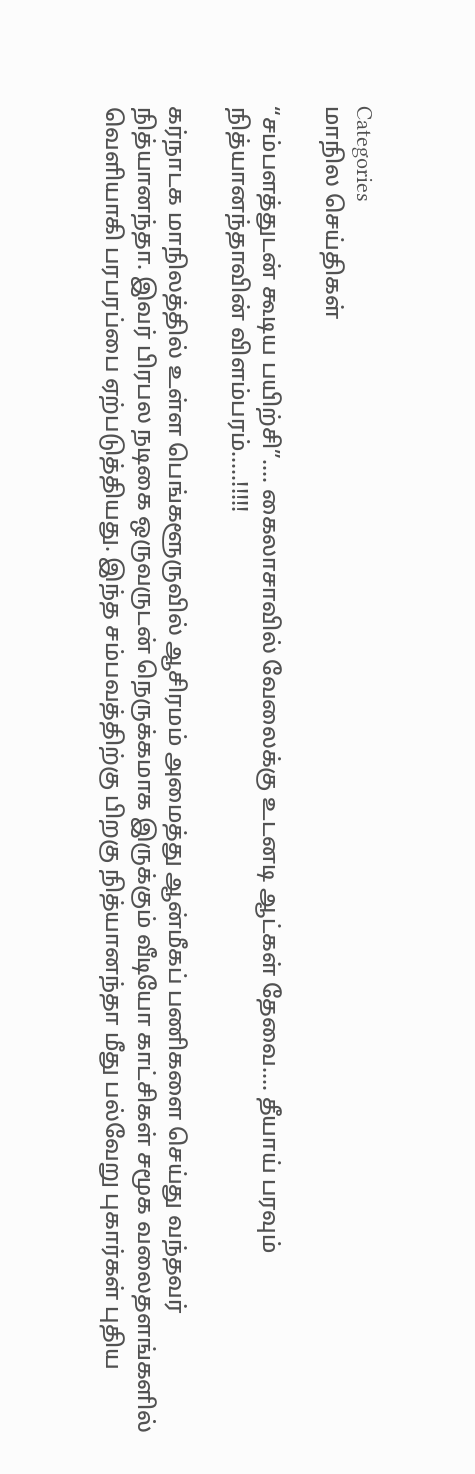Categories
மாநில செய்திகள்

“சம்பளத்துடன் கூடிய பயிற்சி”…. கைலாசாவில் வேலைக்கு உடனடி ஆட்கள் தேவை…. தீயாய் பரவும் நித்யானந்தாவின் விளம்பரம்.….!!!!!

கர்நாடக மாநிலத்தில் உள்ள பெங்களூருவில் ஆசிரமம் அமைத்து ஆன்மீகப் பணிகளை செய்து வந்தவர் நித்யானந்தா. இவர் பிரபல நடிகை ஒருவருடன் நெருக்கமாக இருக்கும் வீடியோ காட்சிகள் சமூக வலைதளங்களில் வெளியாகி பரபரப்பை ஏற்படுத்தியது. இந்த சம்பவத்திற்கு பிறகு நித்யானந்தா மீது பல்வேறு புகார்கள் புதிய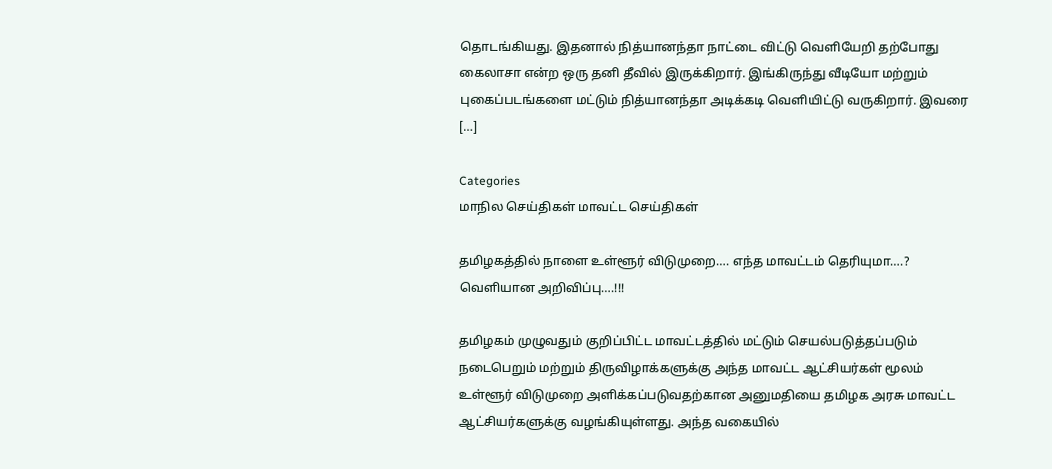தொடங்கியது. இதனால் நித்யானந்தா நாட்டை விட்டு வெளியேறி தற்போது கைலாசா என்ற ஒரு தனி தீவில் இருக்கிறார். இங்கிருந்து வீடியோ மற்றும் புகைப்படங்களை மட்டும் நித்யானந்தா அடிக்கடி வெளியிட்டு வருகிறார். இவரை […]

Categories
மாநில செய்திகள் மாவட்ட செய்திகள்

தமிழகத்தில் நாளை உள்ளூர் விடுமுறை…. எந்த மாவட்டம் தெரியுமா….? வெளியான அறிவிப்பு….!!!

தமிழகம் முழுவதும் குறிப்பிட்ட மாவட்டத்தில் மட்டும் செயல்படுத்தப்படும் நடைபெறும் மற்றும் திருவிழாக்களுக்கு அந்த மாவட்ட ஆட்சியர்கள் மூலம் உள்ளூர் விடுமுறை அளிக்கப்படுவதற்கான அனுமதியை தமிழக அரசு மாவட்ட ஆட்சியர்களுக்கு வழங்கியுள்ளது. அந்த வகையில்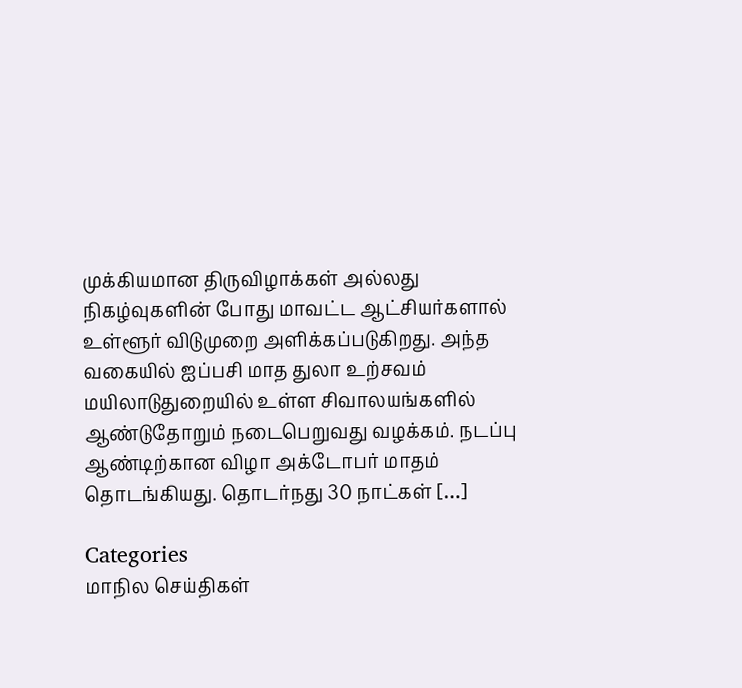முக்கியமான திருவிழாக்கள் அல்லது நிகழ்வுகளின் போது மாவட்ட ஆட்சியர்களால் உள்ளூர் விடுமுறை அளிக்கப்படுகிறது. அந்த வகையில் ஐப்பசி மாத துலா உற்சவம் மயிலாடுதுறையில் உள்ள சிவாலயங்களில் ஆண்டுதோறும் நடைபெறுவது வழக்கம். நடப்பு ஆண்டிற்கான விழா அக்டோபர் மாதம் தொடங்கியது. தொடர்நது 30 நாட்கள் […]

Categories
மாநில செய்திகள்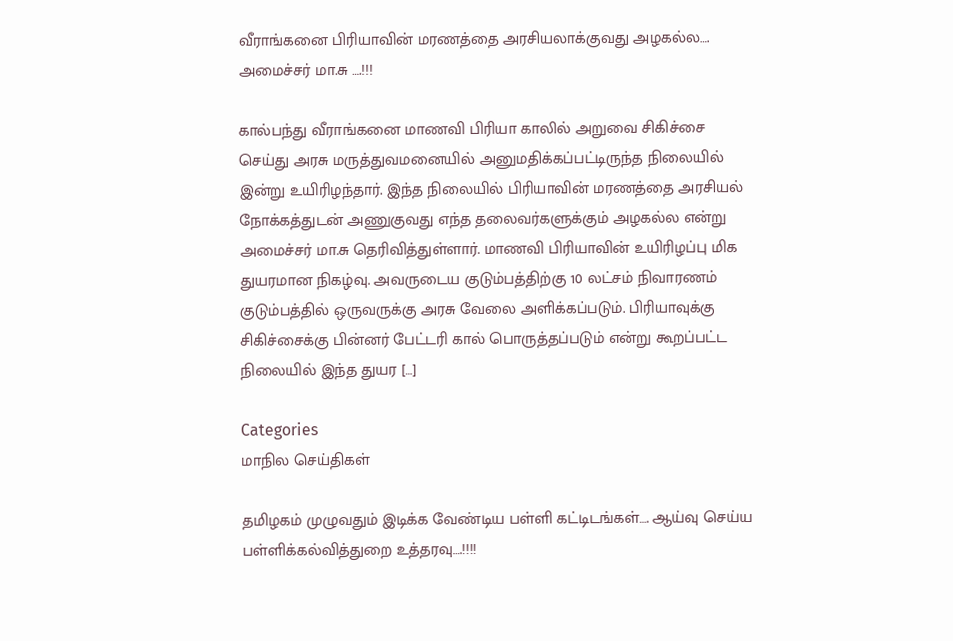வீராங்கனை பிரியாவின் மரணத்தை அரசியலாக்குவது அழகல்ல…. அமைச்சர் மா.சு ….!!!

கால்பந்து வீராங்கனை மாணவி பிரியா காலில் அறுவை சிகிச்சை செய்து அரசு மருத்துவமனையில் அனுமதிக்கப்பட்டிருந்த நிலையில் இன்று உயிரிழந்தார். இந்த நிலையில் பிரியாவின் மரணத்தை அரசியல் நோக்கத்துடன் அணுகுவது எந்த தலைவர்களுக்கும் அழகல்ல என்று அமைச்சர் மா.சு தெரிவித்துள்ளார். மாணவி பிரியாவின் உயிரிழப்பு மிக துயரமான நிகழ்வு. அவருடைய குடும்பத்திற்கு 10 லட்சம் நிவாரணம் குடும்பத்தில் ஒருவருக்கு அரசு வேலை அளிக்கப்படும். பிரியாவுக்கு சிகிச்சைக்கு பின்னர் பேட்டரி கால் பொருத்தப்படும் என்று கூறப்பட்ட நிலையில் இந்த துயர […]

Categories
மாநில செய்திகள்

தமிழகம் முழுவதும் இடிக்க வேண்டிய பள்ளி கட்டிடங்கள்…. ஆய்வு செய்ய பள்ளிக்கல்வித்துறை உத்தரவு….!!!!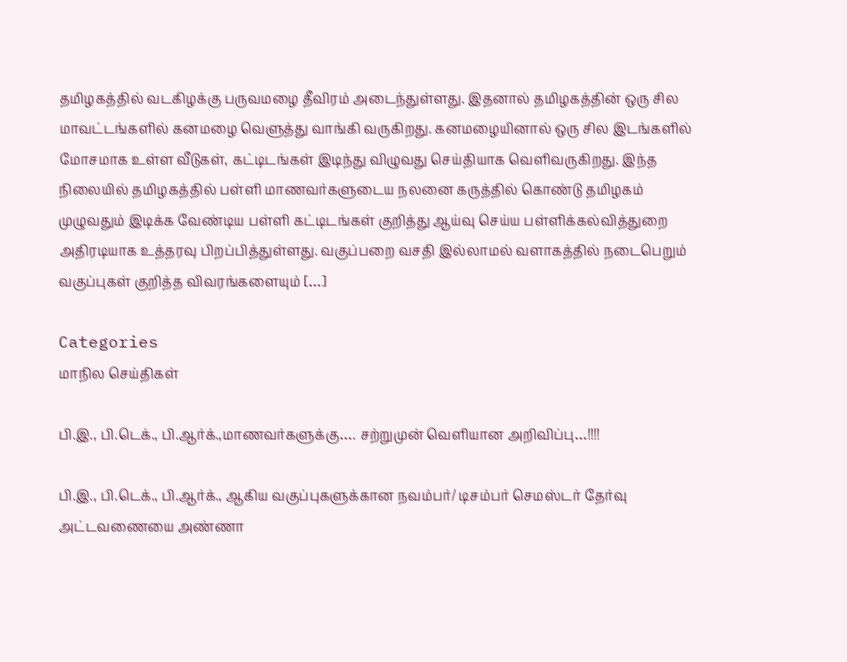தமிழகத்தில் வடகிழக்கு பருவமழை தீவிரம் அடைந்துள்ளது. இதனால் தமிழகத்தின் ஒரு சில மாவட்டங்களில் கனமழை வெளுத்து வாங்கி வருகிறது. கனமழையினால் ஒரு சில இடங்களில் மோசமாக உள்ள வீடுகள், கட்டிடங்கள் இடிந்து விழுவது செய்தியாக வெளிவருகிறது. இந்த நிலையில் தமிழகத்தில் பள்ளி மாணவர்களுடைய நலனை கருத்தில் கொண்டு தமிழகம் முழுவதும் இடிக்க வேண்டிய பள்ளி கட்டிடங்கள் குறித்து ஆய்வு செய்ய பள்ளிக்கல்வித்துறை அதிரடியாக உத்தரவு பிறப்பித்துள்ளது. வகுப்பறை வசதி இல்லாமல் வளாகத்தில் நடைபெறும் வகுப்புகள் குறித்த விவரங்களையும் […]

Categories
மாநில செய்திகள்

பி.இ., பி.டெக்., பி.ஆர்க்.,மாணவர்களுக்கு…. சற்றுமுன் வெளியான அறிவிப்பு…!!!!

பி.இ., பி.டெக்., பி.ஆர்க்., ஆகிய வகுப்புகளுக்கான நவம்பர்/ டிசம்பர் செமஸ்டர் தேர்வு அட்டவணையை அண்ணா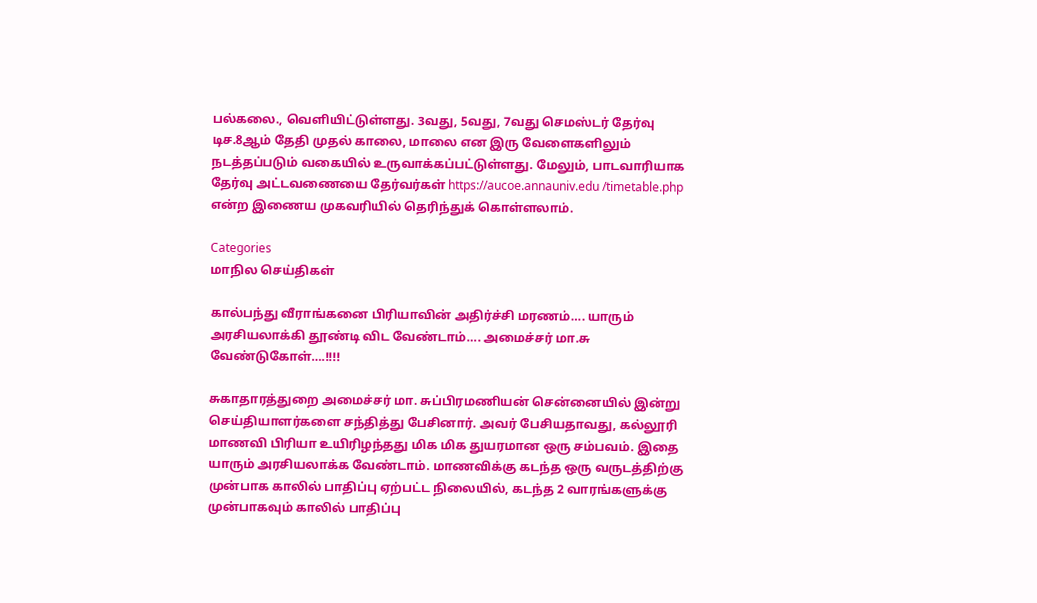பல்கலை., வெளியிட்டுள்ளது. 3வது, 5வது, 7வது செமஸ்டர் தேர்வு டிச.8ஆம் தேதி முதல் காலை, மாலை என இரு வேளைகளிலும் நடத்தப்படும் வகையில் உருவாக்கப்பட்டுள்ளது. மேலும், பாடவாரியாக தேர்வு அட்டவணையை தேர்வர்கள் https://aucoe.annauniv.edu /timetable.php என்ற இணைய முகவரியில் தெரிந்துக் கொள்ளலாம்.

Categories
மாநில செய்திகள்

கால்பந்து வீராங்கனை பிரியாவின் அதிர்ச்சி மரணம்…. யாரும் அரசியலாக்கி தூண்டி விட வேண்டாம்…. அமைச்சர் மா.சு வேண்டுகோள்….!!!!

சுகாதாரத்துறை அமைச்சர் மா. சுப்பிரமணியன் சென்னையில் இன்று செய்தியாளர்களை சந்தித்து பேசினார். அவர் பேசியதாவது, கல்லூரி மாணவி பிரியா உயிரிழந்தது மிக மிக துயரமான ஒரு சம்பவம். இதை யாரும் அரசியலாக்க வேண்டாம். மாணவிக்கு கடந்த ஒரு வருடத்திற்கு முன்பாக காலில் பாதிப்பு ஏற்பட்ட நிலையில், கடந்த 2 வாரங்களுக்கு முன்பாகவும் காலில் பாதிப்பு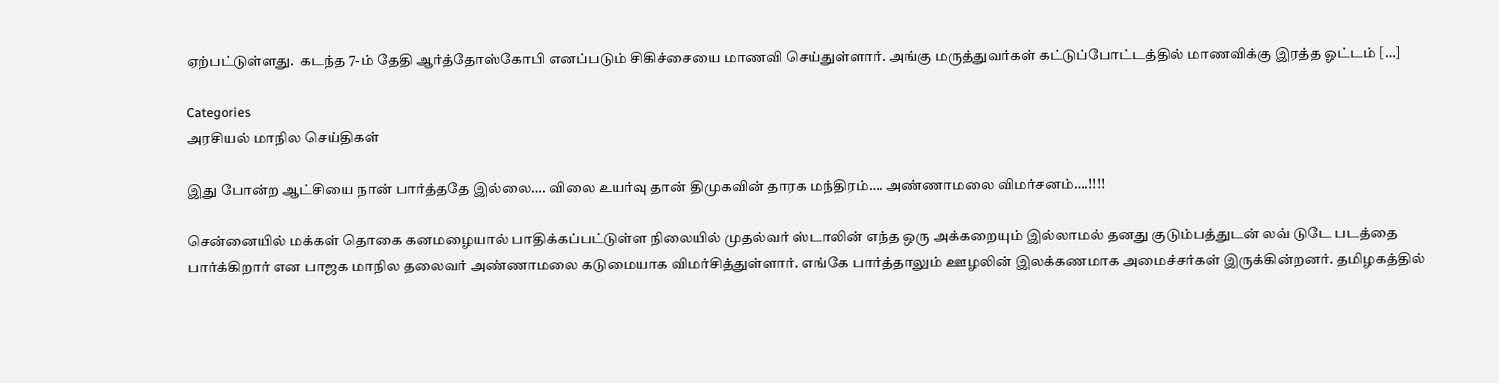ஏற்பட்டுள்ளது.  கடந்த 7-ம் தேதி ஆர்த்தோஸ்கோபி எனப்படும் சிகிச்சையை மாணவி செய்துள்ளார். அங்கு மருத்துவர்கள் கட்டுப்போட்டத்தில் மாணவிக்கு இரத்த ஓட்டம் […]

Categories
அரசியல் மாநில செய்திகள்

இது போன்ற ஆட்சியை நான் பார்த்ததே இல்லை…. விலை உயர்வு தான் திமுகவின் தாரக மந்திரம்…. அண்ணாமலை விமர்சனம்….!!!!

சென்னையில் மக்கள் தொகை கனமழையால் பாதிக்கப்பட்டுள்ள நிலையில் முதல்வர் ஸ்டாலின் எந்த ஒரு அக்கறையும் இல்லாமல் தனது குடும்பத்துடன் லவ் டுடே படத்தை பார்க்கிறார் என பாஜக மாநில தலைவர் அண்ணாமலை கடுமையாக விமர்சித்துள்ளார். எங்கே பார்த்தாலும் ஊழலின் இலக்கணமாக அமைச்சர்கள் இருக்கின்றனர். தமிழகத்தில்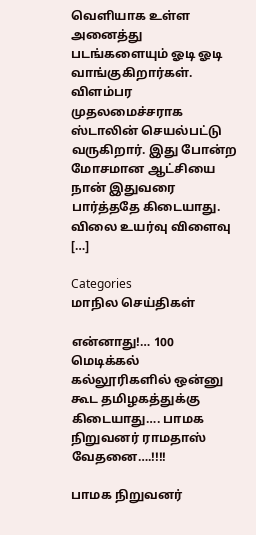வெளியாக உள்ள அனைத்து படங்களையும் ஓடி ஓடி வாங்குகிறார்கள். விளம்பர முதலமைச்சராக ஸ்டாலின் செயல்பட்டு வருகிறார். இது போன்ற மோசமான ஆட்சியை நான் இதுவரை பார்த்ததே கிடையாது. விலை உயர்வு விளைவு […]

Categories
மாநில செய்திகள்

என்னாது!… 100 மெடிக்கல் கல்லூரிகளில் ஒன்னு கூட தமிழகத்துக்கு கிடையாது…. பாமக நிறுவனர் ராமதாஸ் வேதனை….!!!!

பாமக நிறுவனர்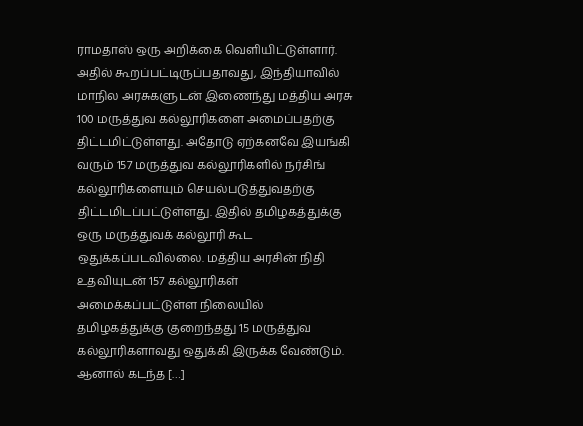ராமதாஸ் ஒரு அறிக்கை வெளியிட்டுள்ளார். அதில் கூறப்பட்டிருப்பதாவது, இந்தியாவில் மாநில அரசுகளுடன் இணைந்து மத்திய அரசு 100 மருத்துவ கல்லூரிகளை அமைப்பதற்கு திட்டமிட்டுள்ளது. அதோடு ஏற்கனவே இயங்கி வரும் 157 மருத்துவ கல்லூரிகளில் நர்சிங் கல்லூரிகளையும் செயல்படுத்துவதற்கு திட்டமிடப்பட்டுள்ளது. இதில் தமிழகத்துக்கு ஒரு மருத்துவக் கல்லூரி கூட ஒதுக்கப்படவில்லை. மத்திய அரசின் நிதி உதவியுடன் 157 கல்லூரிகள் அமைக்கப்பட்டுள்ள நிலையில் தமிழகத்துக்கு குறைந்தது 15 மருத்துவ கல்லூரிகளாவது ஒதுக்கி இருக்க வேண்டும். ஆனால் கடந்த […]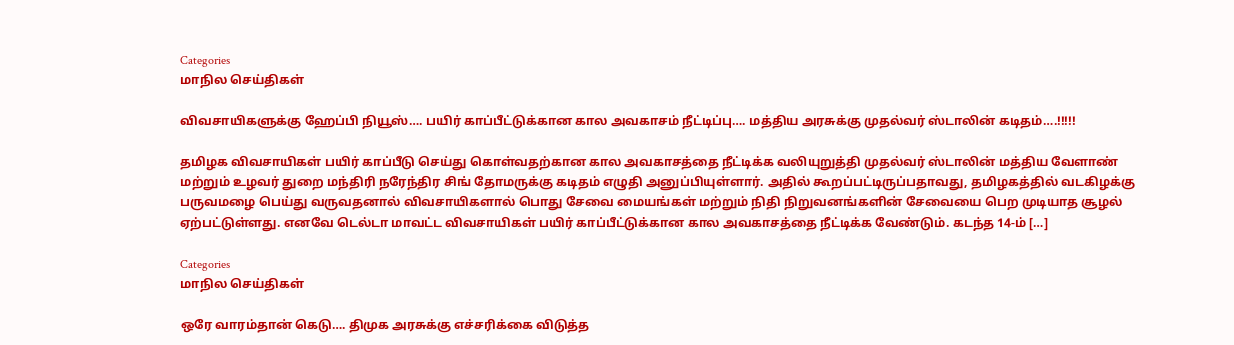Categories
மாநில செய்திகள்

விவசாயிகளுக்கு ஹேப்பி நியூஸ்…. பயிர் காப்பீட்டுக்கான கால அவகாசம் நீட்டிப்பு…. மத்திய அரசுக்கு முதல்வர் ஸ்டாலின் கடிதம்….!!!!!

தமிழக விவசாயிகள் பயிர் காப்பீடு செய்து கொள்வதற்கான கால அவகாசத்தை நீட்டிக்க வலியுறுத்தி முதல்வர் ஸ்டாலின் மத்திய வேளாண் மற்றும் உழவர் துறை மந்திரி நரேந்திர சிங் தோமருக்கு கடிதம் எழுதி அனுப்பியுள்ளார். அதில் கூறப்பட்டிருப்பதாவது, தமிழகத்தில் வடகிழக்கு பருவமழை பெய்து வருவதனால் விவசாயிகளால் பொது சேவை மையங்கள் மற்றும் நிதி நிறுவனங்களின் சேவையை பெற முடியாத சூழல் ஏற்பட்டுள்ளது. எனவே டெல்டா மாவட்ட விவசாயிகள் பயிர் காப்பீட்டுக்கான கால அவகாசத்தை நீட்டிக்க வேண்டும். கடந்த 14-ம் […]

Categories
மாநில செய்திகள்

ஒரே வாரம்தான் கெடு…. திமுக அரசுக்கு எச்சரிக்கை விடுத்த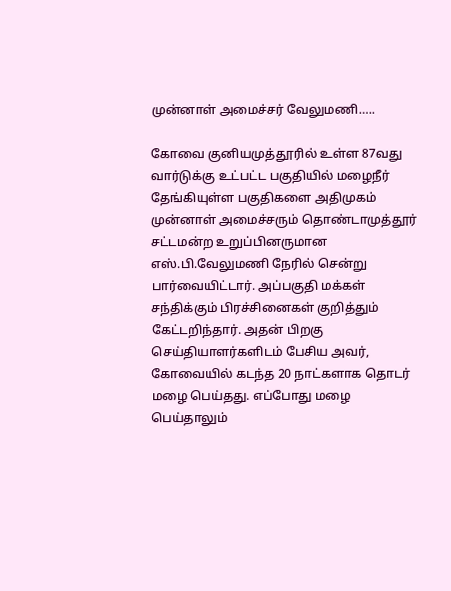முன்னாள் அமைச்சர் வேலுமணி…..

கோவை குனியமுத்தூரில் உள்ள 87வது வார்டுக்கு உட்பட்ட பகுதியில் மழைநீர் தேங்கியுள்ள பகுதிகளை அதிமுகம் முன்னாள் அமைச்சரும் தொண்டாமுத்தூர் சட்டமன்ற உறுப்பினருமான எஸ்.பி.வேலுமணி நேரில் சென்று பார்வையிட்டார். அப்பகுதி மக்கள் சந்திக்கும் பிரச்சினைகள் குறித்தும் கேட்டறிந்தார். அதன் பிறகு செய்தியாளர்களிடம் பேசிய அவர், கோவையில் கடந்த 20 நாட்களாக தொடர் மழை பெய்தது. எப்போது மழை பெய்தாலும்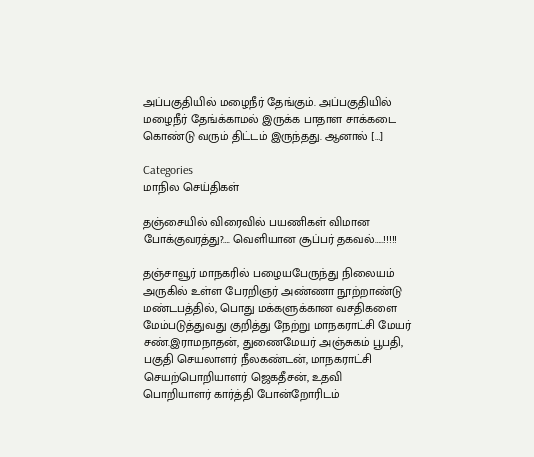அப்பகுதியில் மழைநீர் தேங்கும். அப்பகுதியில் மழைநீர் தேங்க்காமல் இருக்க பாதாள சாக்கடை கொண்டு வரும் திட்டம் இருந்தது. ஆனால் […]

Categories
மாநில செய்திகள்

தஞ்சையில் விரைவில் பயணிகள் விமான போக்குவரத்து?…. வெளியான சூப்பர் தகவல்…..!!!!!

தஞ்சாவூர் மாநகரில் பழையபேருந்து நிலையம் அருகில் உள்ள பேரறிஞர் அண்ணா நூற்றாண்டு மண்டபத்தில், பொது மக்களுக்கான வசதிகளை மேம்படுத்துவது குறித்து நேற்று மாநகராட்சி மேயர் சண்.இராமநாதன், துணைமேயர் அஞ்சுகம் பூபதி, பகுதி செயலாளர் நீலகண்டன், மாநகராட்சி செயற்பொறியாளர் ஜெகதீசன், உதவி பொறியாளர் கார்த்தி போன்றோரிடம்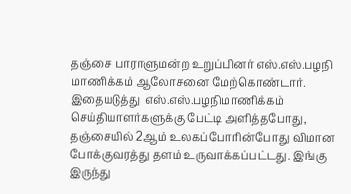தஞ்சை பாராளுமன்ற உறுப்பினர் எஸ்.எஸ்.பழநி மாணிக்கம் ஆலோசனை மேற்கொண்டார். இதையடுத்து  எஸ்.எஸ்.பழநிமாணிக்கம் செய்தியாளர்களுக்கு பேட்டி அளித்தபோது, தஞ்சையில் 2ஆம் உலகப்போரின்போது விமான போக்குவரத்து தளம் உருவாக்கப்பட்டது. இங்கு இருந்து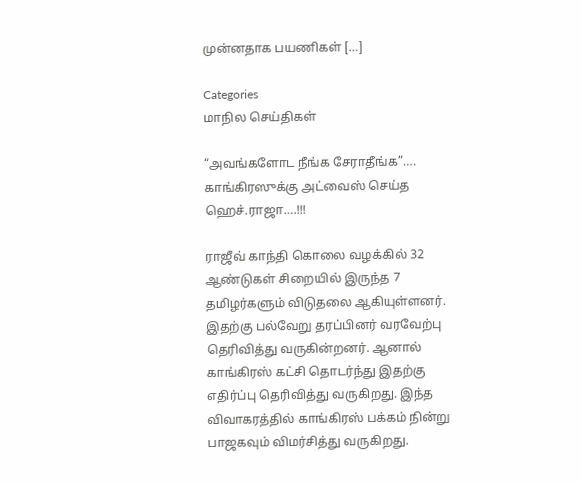முன்னதாக பயணிகள் […]

Categories
மாநில செய்திகள்

“அவங்களோட நீங்க சேராதீங்க”…. காங்கிரஸுக்கு அட்வைஸ் செய்த ஹெச்.ராஜா….!!!

ராஜீவ் காந்தி கொலை வழக்கில் 32 ஆண்டுகள் சிறையில் இருந்த 7 தமிழர்களும் விடுதலை ஆகியுள்ளனர். இதற்கு பல்வேறு தரப்பினர் வரவேற்பு தெரிவித்து வருகின்றனர். ஆனால் காங்கிரஸ் கட்சி தொடர்ந்து இதற்கு எதிர்ப்பு தெரிவித்து வருகிறது. இந்த விவாகரத்தில் காங்கிரஸ் பக்கம் நின்று பாஜகவும் விமர்சித்து வருகிறது.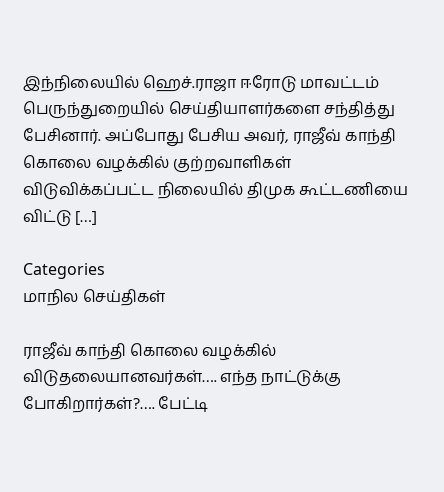இந்நிலையில் ஹெச்.ராஜா ஈரோடு மாவட்டம் பெருந்துறையில் செய்தியாளர்களை சந்தித்து பேசினார். அப்போது பேசிய அவர், ராஜீவ் காந்தி கொலை வழக்கில் குற்றவாளிகள் விடுவிக்கப்பட்ட நிலையில் திமுக கூட்டணியை விட்டு […]

Categories
மாநில செய்திகள்

ராஜீவ் காந்தி கொலை வழக்கில் விடுதலையானவர்கள்…. எந்த நாட்டுக்கு போகிறார்கள்?…. பேட்டி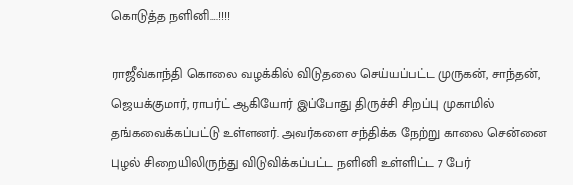கொடுத்த நளினி….!!!!

ராஜீவ்காந்தி கொலை வழக்கில் விடுதலை செய்யப்பட்ட முருகன், சாந்தன், ஜெயக்குமார், ராபர்ட் ஆகியோர் இப்போது திருச்சி சிறப்பு முகாமில் தங்கவைக்கப்பட்டு உள்ளனர். அவர்களை சந்திக்க நேற்று காலை சென்னை புழல் சிறையிலிருந்து விடுவிக்கப்பட்ட நளினி உள்ளிட்ட 7 பேர்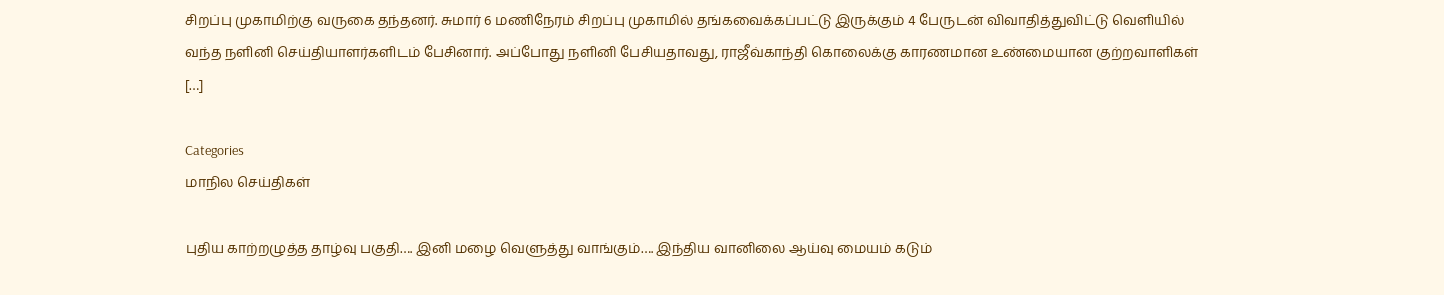சிறப்பு முகாமிற்கு வருகை தந்தனர். சுமார் 6 மணிநேரம் சிறப்பு முகாமில் தங்கவைக்கப்பட்டு இருக்கும் 4 பேருடன் விவாதித்துவிட்டு வெளியில் வந்த நளினி செய்தியாளர்களிடம் பேசினார். அப்போது நளினி பேசியதாவது, ராஜீவ்காந்தி கொலைக்கு காரணமான உண்மையான குற்றவாளிகள் […]

Categories
மாநில செய்திகள்

புதிய காற்றழுத்த தாழ்வு பகுதி…. இனி மழை வெளுத்து வாங்கும்…. இந்திய வானிலை ஆய்வு மையம் கடும்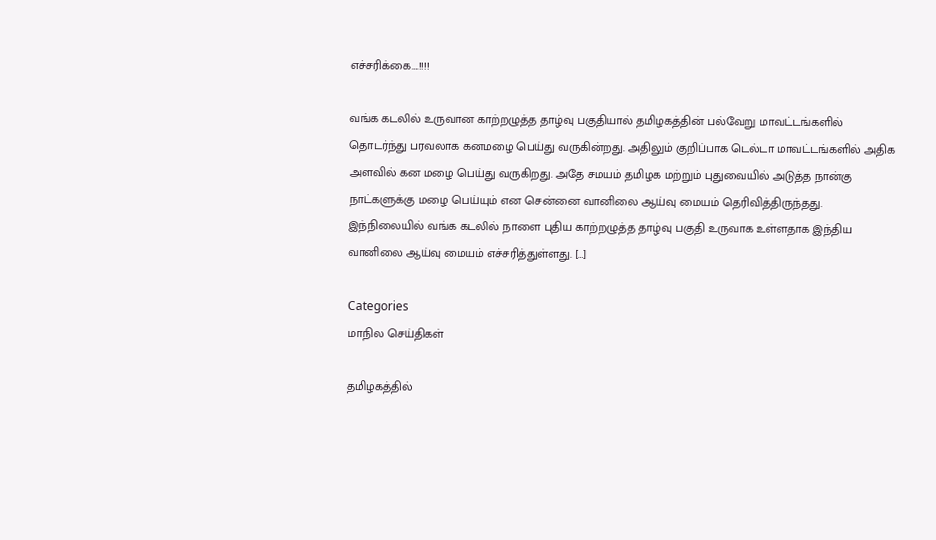எச்சரிக்கை….!!!!

வங்க கடலில் உருவான காற்றழுத்த தாழ்வு பகுதியால் தமிழகத்தின் பல்வேறு மாவட்டங்களில் தொடர்ந்து பரவலாக கனமழை பெய்து வருகின்றது. அதிலும் குறிப்பாக டெல்டா மாவட்டங்களில் அதிக அளவில் கன மழை பெய்து வருகிறது. அதே சமயம் தமிழக மற்றும் புதுவையில் அடுத்த நான்கு நாட்களுக்கு மழை பெய்யும் என சென்னை வானிலை ஆய்வு மையம் தெரிவித்திருந்தது. இந்நிலையில் வங்க கடலில் நாளை புதிய காற்றழுத்த தாழ்வு பகுதி உருவாக உள்ளதாக இந்திய வானிலை ஆய்வு மையம் எச்சரித்துள்ளது. […]

Categories
மாநில செய்திகள்

தமிழகத்தில்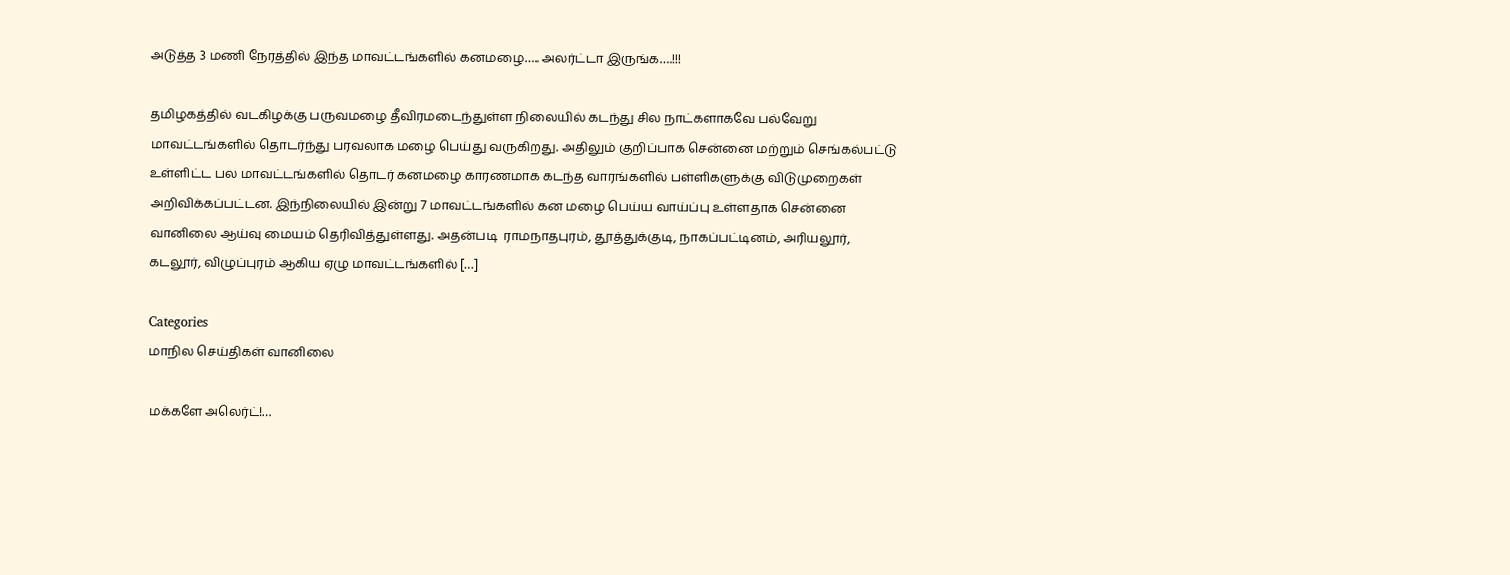அடுத்த 3 மணி நேரத்தில் இந்த மாவட்டங்களில் கனமழை….. அலர்ட்டா இருங்க….!!!

தமிழகத்தில் வடகிழக்கு பருவமழை தீவிரமடைந்துள்ள நிலையில் கடந்து சில நாட்களாகவே பல்வேறு மாவட்டங்களில் தொடர்ந்து பரவலாக மழை பெய்து வருகிறது. அதிலும் குறிப்பாக சென்னை மற்றும் செங்கல்பட்டு உள்ளிட்ட பல மாவட்டங்களில் தொடர் கனமழை காரணமாக கடந்த வாரங்களில் பள்ளிகளுக்கு விடுமுறைகள் அறிவிக்கப்பட்டன. இந்நிலையில் இன்று 7 மாவட்டங்களில் கன மழை பெய்ய வாய்ப்பு உள்ளதாக சென்னை வானிலை ஆய்வு மையம் தெரிவித்துள்ளது. அதன்படி  ராமநாதபுரம், தூத்துக்குடி, நாகப்பட்டினம், அரியலூர், கடலூர், விழுப்புரம் ஆகிய ஏழு மாவட்டங்களில் […]

Categories
மாநில செய்திகள் வானிலை

மக்களே அலெர்ட்!…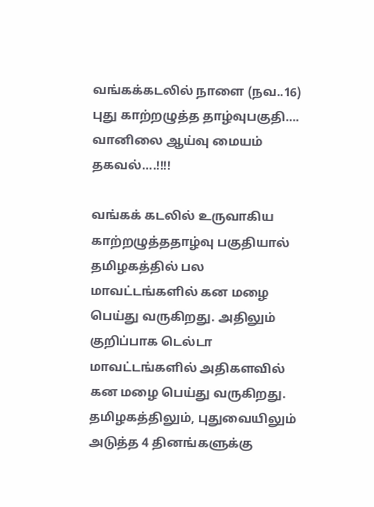வங்கக்கடலில் நாளை (நவ..16) புது காற்றழுத்த தாழ்வுபகுதி…. வானிலை ஆய்வு மையம் தகவல்….!!!!

வங்கக் கடலில் உருவாகிய காற்றழுத்ததாழ்வு பகுதியால் தமிழகத்தில் பல மாவட்டங்களில் கன மழை பெய்து வருகிறது. அதிலும் குறிப்பாக டெல்டா மாவட்டங்களில் அதிகளவில் கன மழை பெய்து வருகிறது. தமிழகத்திலும், புதுவையிலும் அடுத்த 4 தினங்களுக்கு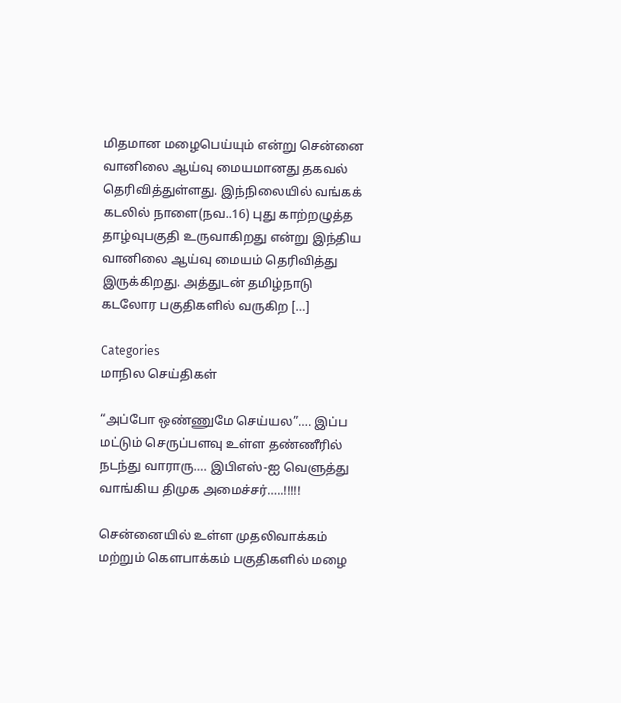மிதமான மழைபெய்யும் என்று சென்னை வானிலை ஆய்வு மையமானது தகவல் தெரிவித்துள்ளது. இந்நிலையில் வங்கக் கடலில் நாளை(நவ..16) புது காற்றழுத்த தாழ்வுபகுதி உருவாகிறது என்று இந்திய வானிலை ஆய்வு மையம் தெரிவித்து இருக்கிறது. அத்துடன் தமிழ்நாடு கடலோர பகுதிகளில் வருகிற […]

Categories
மாநில செய்திகள்

“அப்போ ஒண்ணுமே செய்யல”…. இப்ப மட்டும் செருப்பளவு உள்ள தண்ணீரில் நடந்து வாராரு…. இபிஎஸ்-ஐ வெளுத்து வாங்கிய திமுக அமைச்சர்…..!!!!!

சென்னையில் உள்ள முதலிவாக்கம் மற்றும் கௌபாக்கம் பகுதிகளில் மழை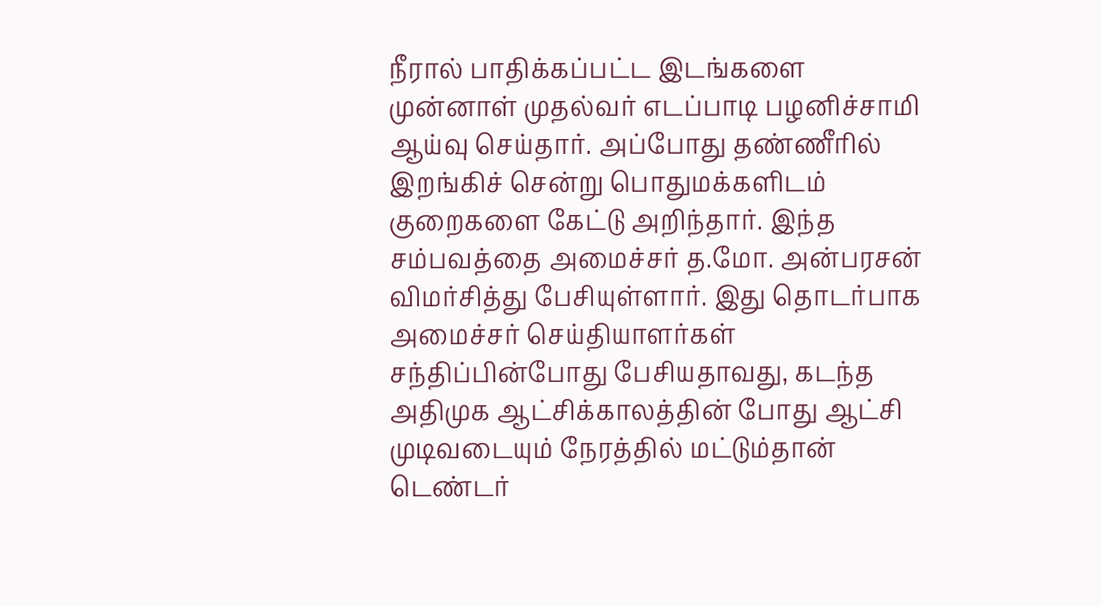நீரால் பாதிக்கப்பட்ட இடங்களை முன்னாள் முதல்வர் எடப்பாடி பழனிச்சாமி ஆய்வு செய்தார். அப்போது தண்ணீரில் இறங்கிச் சென்று பொதுமக்களிடம் குறைகளை கேட்டு அறிந்தார். இந்த சம்பவத்தை அமைச்சர் த.மோ. அன்பரசன் விமர்சித்து பேசியுள்ளார். இது தொடர்பாக அமைச்சர் செய்தியாளர்கள் சந்திப்பின்போது பேசியதாவது, கடந்த அதிமுக ஆட்சிக்காலத்தின் போது ஆட்சி முடிவடையும் நேரத்தில் மட்டும்தான் டெண்டர்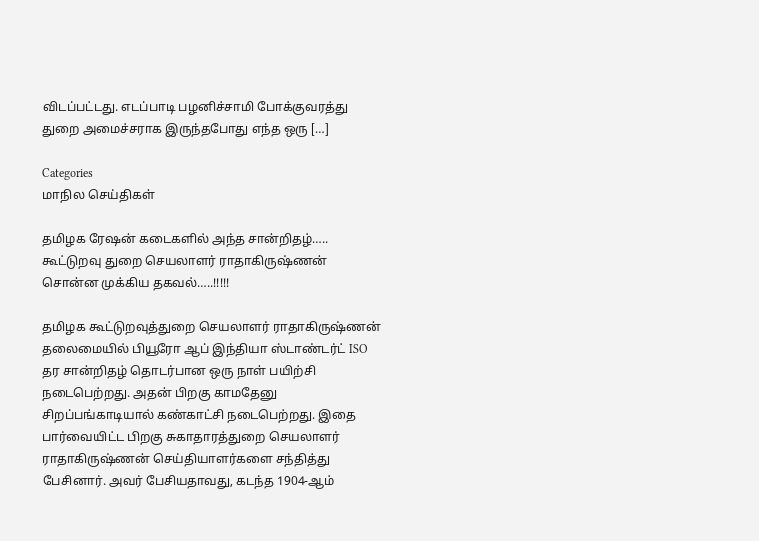விடப்பட்டது‌. எடப்பாடி பழனிச்சாமி போக்குவரத்து துறை அமைச்சராக இருந்தபோது எந்த ஒரு […]

Categories
மாநில செய்திகள்

தமிழக ரேஷன் கடைகளில் அந்த சான்றிதழ்….. கூட்டுறவு துறை செயலாளர் ராதாகிருஷ்ணன் சொன்ன முக்கிய தகவல்…..!!!!!

தமிழக கூட்டுறவுத்துறை செயலாளர் ராதாகிருஷ்ணன் தலைமையில் பியூரோ ஆப் இந்தியா ஸ்டாண்டர்ட் ISO தர சான்றிதழ் தொடர்பான ஒரு நாள் பயிற்சி நடைபெற்றது. அதன் பிறகு காமதேனு சிறப்பங்காடியால் கண்காட்சி நடைபெற்றது. இதை பார்வையிட்ட பிறகு சுகாதாரத்துறை செயலாளர் ராதாகிருஷ்ணன் செய்தியாளர்களை சந்தித்து பேசினார். அவர் பேசியதாவது, கடந்த 1904-ஆம்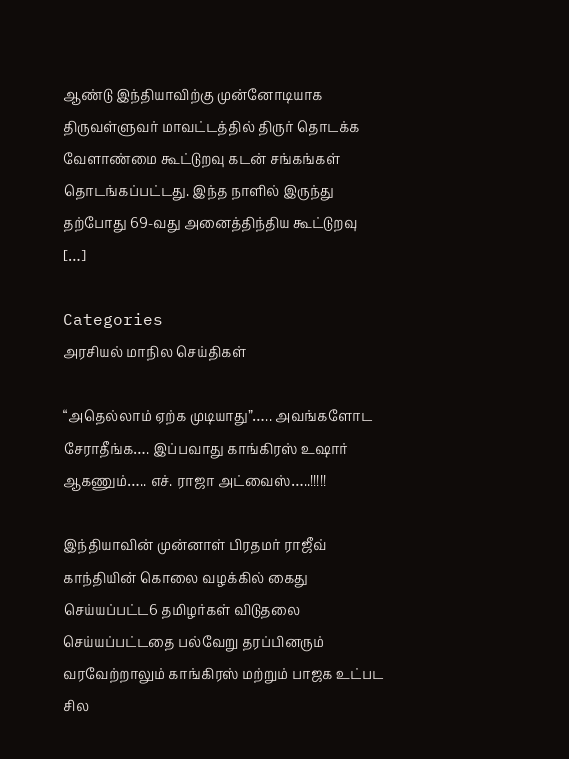ஆண்டு இந்தியாவிற்கு முன்னோடியாக திருவள்ளுவர் மாவட்டத்தில் திருர் தொடக்க வேளாண்மை கூட்டுறவு கடன் சங்கங்கள் தொடங்கப்பட்டது. இந்த நாளில் இருந்து தற்போது 69-வது அனைத்திந்திய கூட்டுறவு […]

Categories
அரசியல் மாநில செய்திகள்

“அதெல்லாம் ஏற்க முடியாது”….. அவங்களோட சேராதீங்க…. இப்பவாது காங்கிரஸ் உஷார் ஆகணும்….. எச். ராஜா அட்வைஸ்…..!!!!!

இந்தியாவின் முன்னாள் பிரதமர் ராஜீவ் காந்தியின் கொலை வழக்கில் கைது செய்யப்பட்ட6 தமிழர்கள் விடுதலை செய்யப்பட்டதை பல்வேறு தரப்பினரும் வரவேற்றாலும் காங்கிரஸ் மற்றும் பாஜக உட்பட சில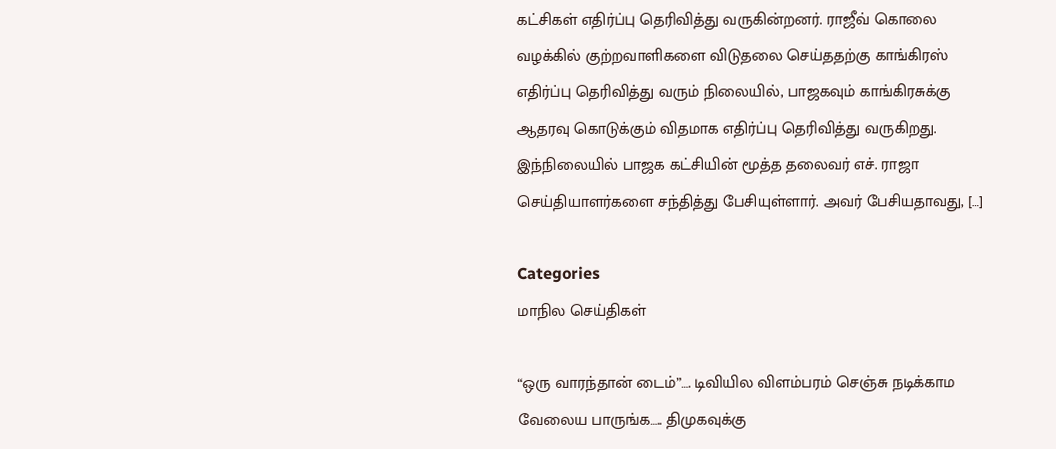கட்சிகள் எதிர்ப்பு தெரிவித்து வருகின்றனர். ராஜீவ் கொலை வழக்கில் குற்றவாளிகளை விடுதலை செய்ததற்கு காங்கிரஸ் எதிர்ப்பு தெரிவித்து வரும் நிலையில், பாஜகவும் காங்கிரசுக்கு ஆதரவு கொடுக்கும் விதமாக எதிர்ப்பு தெரிவித்து வருகிறது. இந்நிலையில் பாஜக கட்சியின் மூத்த தலைவர் எச். ராஜா செய்தியாளர்களை சந்தித்து பேசியுள்ளார். அவர் பேசியதாவது, […]

Categories
மாநில செய்திகள்

“ஒரு வாரந்தான் டைம்”…. டிவியில விளம்பரம் செஞ்சு நடிக்காம வேலைய பாருங்க….. திமுகவுக்கு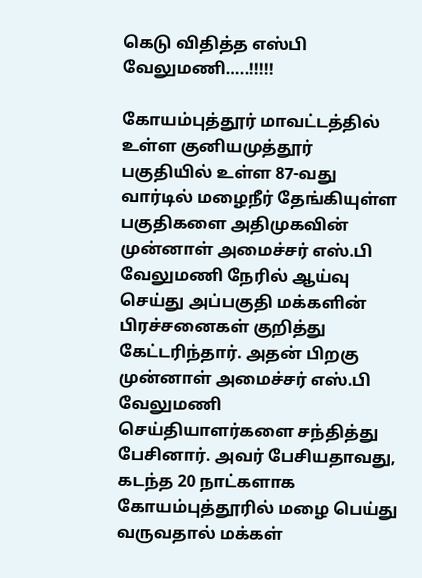கெடு விதித்த எஸ்பி வேலுமணி…..!!!!!

கோயம்புத்தூர் மாவட்டத்தில் உள்ள குனியமுத்தூர் பகுதியில் உள்ள 87-வது வார்டில் மழைநீர் தேங்கியுள்ள பகுதிகளை அதிமுகவின் முன்னாள் அமைச்சர் எஸ்.பி வேலுமணி நேரில் ஆய்வு செய்து அப்பகுதி மக்களின் பிரச்சனைகள் குறித்து கேட்டரிந்தார். அதன் பிறகு முன்னாள் அமைச்சர் எஸ்.பி வேலுமணி செய்தியாளர்களை சந்தித்து பேசினார். அவர் பேசியதாவது, கடந்த 20 நாட்களாக கோயம்புத்தூரில் மழை பெய்து வருவதால் மக்கள்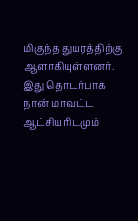மிகுந்த துயரத்திற்கு ஆளாகியுள்ளனர். இது தொடர்பாக நான் மாவட்ட ஆட்சியரிடமும்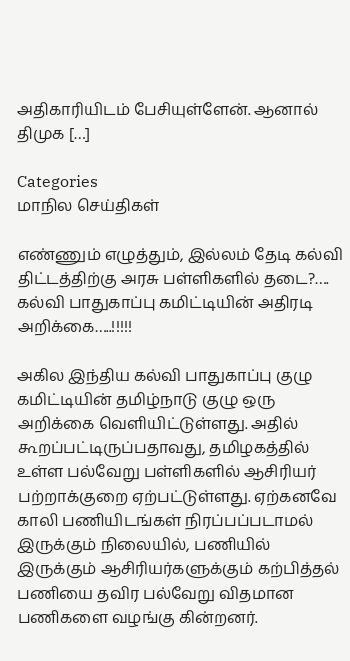அதிகாரியிடம் பேசியுள்ளேன். ஆனால் திமுக […]

Categories
மாநில செய்திகள்

எண்ணும் எழுத்தும், இல்லம் தேடி கல்வி திட்டத்திற்கு அரசு பள்ளிகளில் தடை?…. கல்வி பாதுகாப்பு கமிட்டியின் அதிரடி அறிக்கை…..!!!!!

அகில இந்திய கல்வி பாதுகாப்பு குழு கமிட்டியின் தமிழ்நாடு குழு ஒரு அறிக்கை வெளியிட்டுள்ளது. அதில் கூறப்பட்டிருப்பதாவது, தமிழகத்தில் உள்ள பல்வேறு பள்ளிகளில் ஆசிரியர் பற்றாக்குறை ஏற்பட்டுள்ளது. ஏற்கனவே காலி பணியிடங்கள் நிரப்பப்படாமல் இருக்கும் நிலையில், பணியில் இருக்கும் ஆசிரியர்களுக்கும் கற்பித்தல் பணியை தவிர பல்வேறு விதமான பணிகளை வழங்கு கின்றனர்.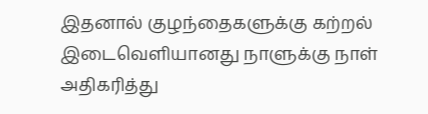இதனால் குழந்தைகளுக்கு கற்றல் இடைவெளியானது நாளுக்கு நாள் அதிகரித்து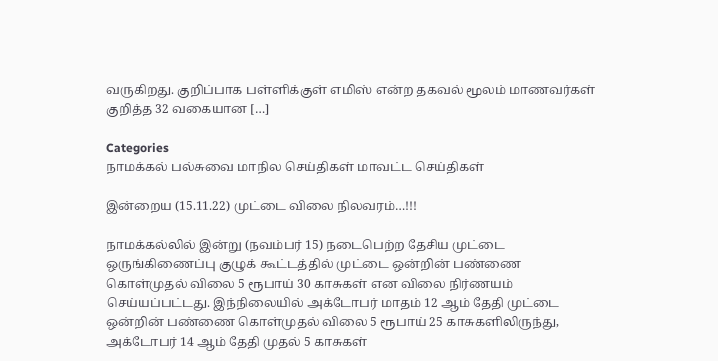வருகிறது. குறிப்பாக பள்ளிக்குள் எமிஸ் என்ற தகவல் மூலம் மாணவர்கள் குறித்த 32 வகையான […]

Categories
நாமக்கல் பல்சுவை மாநில செய்திகள் மாவட்ட செய்திகள்

இன்றைய (15.11.22) முட்டை விலை நிலவரம்…!!!

நாமக்கல்லில் இன்று (நவம்பர் 15) நடைபெற்ற தேசிய முட்டை ஒருங்கிணைப்பு குழுக் கூட்டத்தில் முட்டை ஒன்றின் பண்ணை கொள்முதல் விலை 5 ரூபாய் 30 காசுகள் என விலை நிர்ணயம் செய்யப்பட்டது. இந்நிலையில் அக்டோபர் மாதம் 12 ஆம் தேதி முட்டை ஒன்றின் பண்ணை கொள்முதல் விலை 5 ரூபாய் 25 காசுகளிலிருந்து, அக்டோபர் 14 ஆம் தேதி முதல் 5 காசுகள்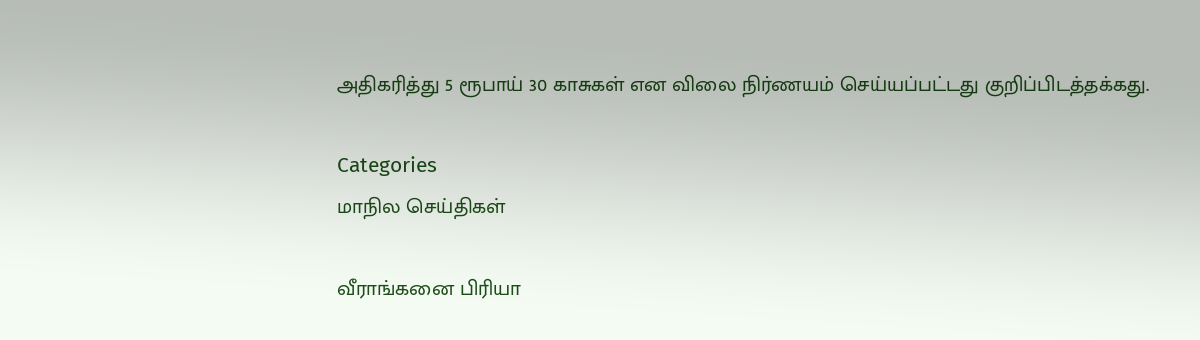அதிகரித்து 5 ரூபாய் 30 காசுகள் என விலை நிர்ணயம் செய்யப்பட்டது குறிப்பிடத்தக்கது.

Categories
மாநில செய்திகள்

வீராங்கனை பிரியா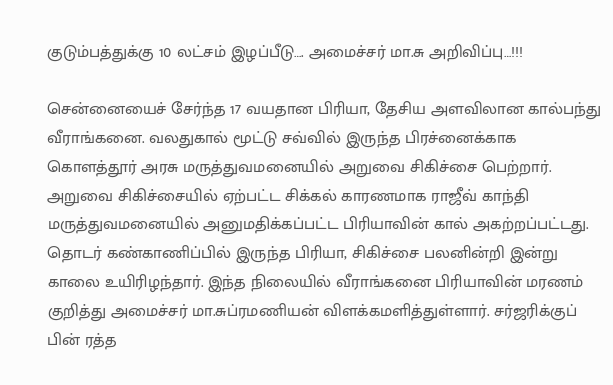குடும்பத்துக்கு 10 லட்சம் இழப்பீடு…. அமைச்சர் மா.சு அறிவிப்பு…!!!

சென்னையைச் சேர்ந்த 17 வயதான பிரியா, தேசிய அளவிலான கால்பந்து வீராங்கனை. வலதுகால் மூட்டு சவ்வில் இருந்த பிரச்னைக்காக கொளத்தூர் அரசு மருத்துவமனையில் அறுவை சிகிச்சை பெற்றார். அறுவை சிகிச்சையில் ஏற்பட்ட சிக்கல் காரணமாக ராஜீவ் காந்தி மருத்துவமனையில் அனுமதிக்கப்பட்ட பிரியாவின் கால் அகற்றப்பட்டது. தொடர் கண்காணிப்பில் இருந்த பிரியா, சிகிச்சை பலனின்றி இன்று காலை உயிரிழந்தார். இந்த நிலையில் வீராங்கனை பிரியாவின் மரணம் குறித்து அமைச்சர் மா.சுப்ரமணியன் விளக்கமளித்துள்ளார். சர்ஜரிக்குப் பின் ரத்த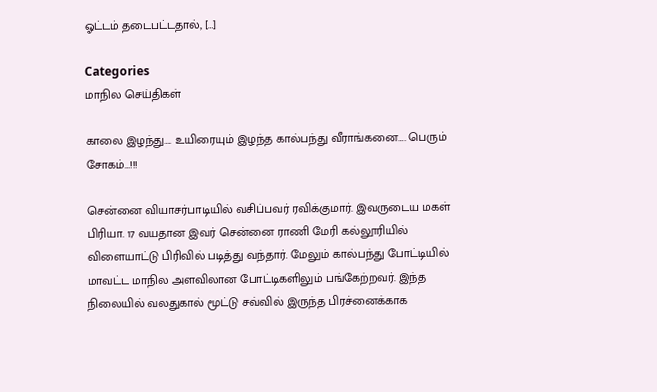ஓட்டம் தடைபட்டதால், […]

Categories
மாநில செய்திகள்

காலை இழந்து…. உயிரையும் இழந்த கால்பந்து வீராங்கனை…. பெரும் சோகம்…!!!

சென்னை வியாசர்பாடியில் வசிப்பவர் ரவிக்குமார். இவருடைய மகள் பிரியா. 17 வயதான இவர் சென்னை ராணி மேரி கல்லூரியில் விளையாட்டு பிரிவில் படித்து வந்தார். மேலும் கால்பந்து போட்டியில் மாவட்ட மாநில அளவிலான போட்டிகளிலும் பங்கேற்றவர். இந்த நிலையில் வலதுகால் மூட்டு சவ்வில் இருந்த பிரச்னைக்காக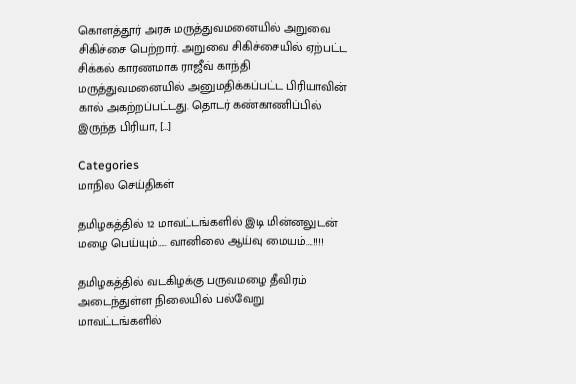கொளத்தூர் அரசு மருத்துவமனையில் அறுவை சிகிச்சை பெற்றார். அறுவை சிகிச்சையில் ஏற்பட்ட சிக்கல் காரணமாக ராஜீவ் காந்தி மருத்துவமனையில் அனுமதிக்கப்பட்ட பிரியாவின் கால் அகற்றப்பட்டது. தொடர் கண்காணிப்பில் இருந்த பிரியா, […]

Categories
மாநில செய்திகள்

தமிழகத்தில் 12 மாவட்டங்களில் இடி மின்னலுடன் மழை பெய்யும்….. வானிலை ஆய்வு மையம்….!!!!

தமிழகத்தில் வடகிழக்கு பருவமழை தீவிரம் அடைந்துள்ள நிலையில் பல்வேறு மாவட்டங்களில்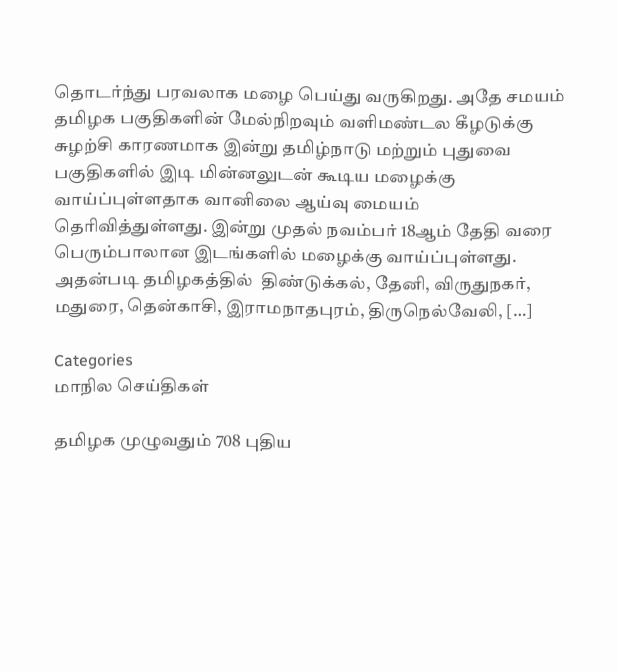தொடர்ந்து பரவலாக மழை பெய்து வருகிறது. அதே சமயம் தமிழக பகுதிகளின் மேல்நிறவும் வளிமண்டல கீழடுக்கு சுழற்சி காரணமாக இன்று தமிழ்நாடு மற்றும் புதுவை பகுதிகளில் இடி மின்னலுடன் கூடிய மழைக்கு வாய்ப்புள்ளதாக வானிலை ஆய்வு மையம் தெரிவித்துள்ளது. இன்று முதல் நவம்பர் 18ஆம் தேதி வரை பெரும்பாலான இடங்களில் மழைக்கு வாய்ப்புள்ளது. அதன்படி தமிழகத்தில்  திண்டுக்கல்‌, தேனி, விருதுநகர்‌, மதுரை, தென்காசி, இராமநாதபுரம்‌, திருநெல்வேலி, […]

Categories
மாநில செய்திகள்

தமிழக முழுவதும் 708 புதிய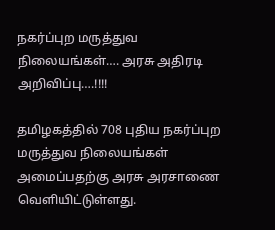நகர்ப்புற மருத்துவ நிலையங்கள்…. அரசு அதிரடி அறிவிப்பு….!!!!

தமிழகத்தில் 708 புதிய நகர்ப்புற மருத்துவ நிலையங்கள் அமைப்பதற்கு அரசு அரசாணை வெளியிட்டுள்ளது.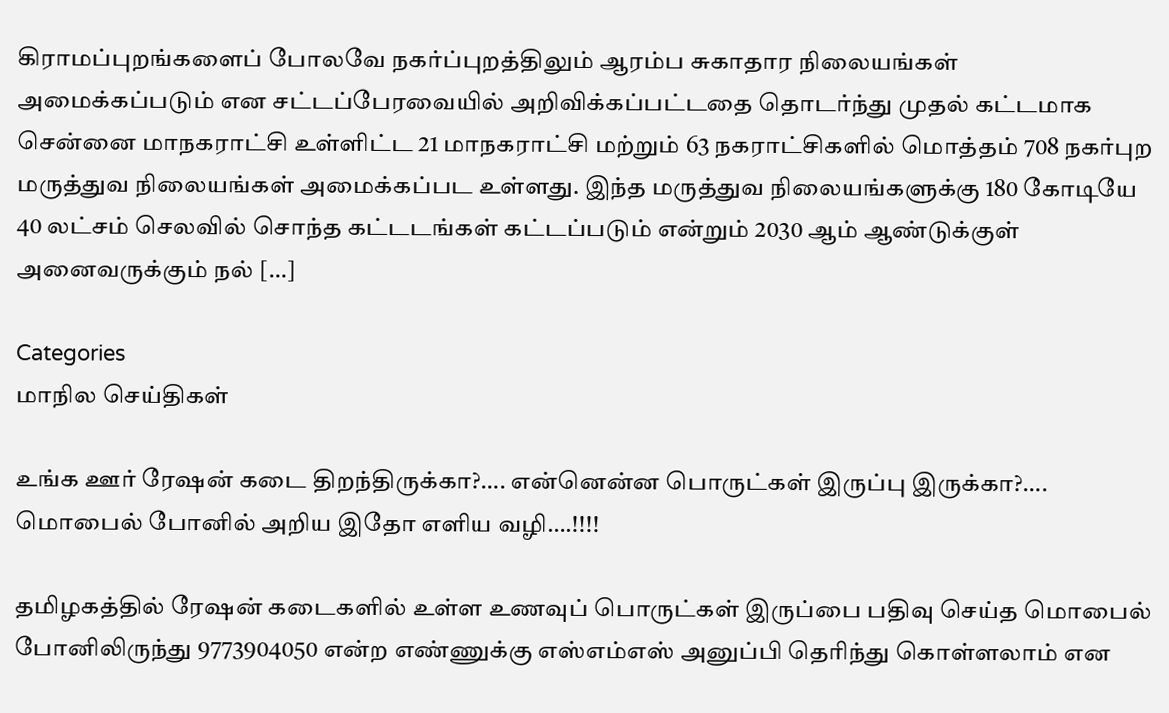கிராமப்புறங்களைப் போலவே நகர்ப்புறத்திலும் ஆரம்ப சுகாதார நிலையங்கள் அமைக்கப்படும் என சட்டப்பேரவையில் அறிவிக்கப்பட்டதை தொடர்ந்து முதல் கட்டமாக சென்னை மாநகராட்சி உள்ளிட்ட 21 மாநகராட்சி மற்றும் 63 நகராட்சிகளில் மொத்தம் 708 நகர்புற மருத்துவ நிலையங்கள் அமைக்கப்பட உள்ளது. இந்த மருத்துவ நிலையங்களுக்கு 180 கோடியே 40 லட்சம் செலவில் சொந்த கட்டடங்கள் கட்டப்படும் என்றும் 2030 ஆம் ஆண்டுக்குள் அனைவருக்கும் நல் […]

Categories
மாநில செய்திகள்

உங்க ஊர் ரேஷன் கடை திறந்திருக்கா?…. என்னென்ன பொருட்கள் இருப்பு இருக்கா?…. மொபைல் போனில் அறிய இதோ எளிய வழி….!!!!

தமிழகத்தில் ரேஷன் கடைகளில் உள்ள உணவுப் பொருட்கள் இருப்பை பதிவு செய்த மொபைல் போனிலிருந்து 9773904050 என்ற எண்ணுக்கு எஸ்எம்எஸ் அனுப்பி தெரிந்து கொள்ளலாம் என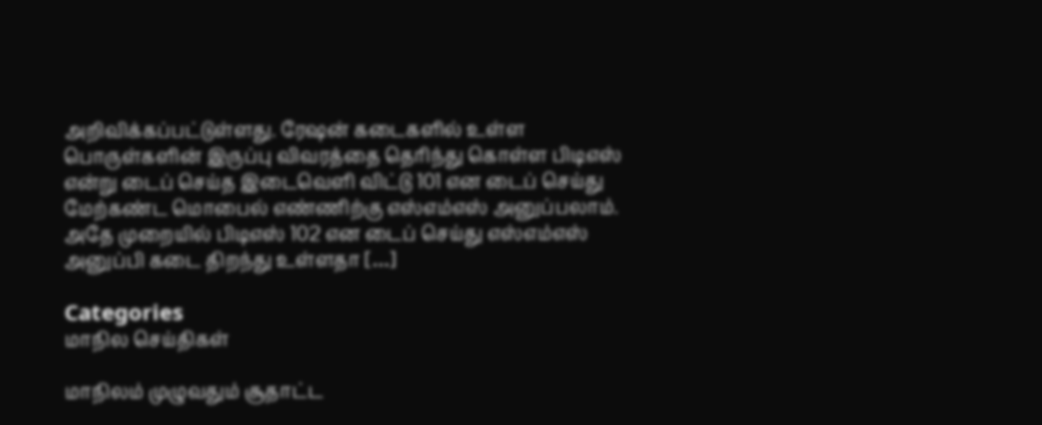அறிவிக்கப்பட்டுள்ளது. ரேஷன் கடைகளில் உள்ள பொருள்களின் இருப்பு விவரத்தை தெரிந்து கொள்ள பிடிஎஸ் என்று டைப் செய்த இடைவெளி விட்டு 101 என டைப் செய்து மேற்கண்ட மொபைல் எண்ணிற்கு எஸ்எம்எஸ் அனுப்பலாம். அதே முறையில் பிடிஎஸ் 102 என டைப் செய்து எஸ்எம்எஸ் அனுப்பி கடை திறந்து உள்ளதா […]

Categories
மாநில செய்திகள்

மாநிலம் முழுவதும் சூதாட்ட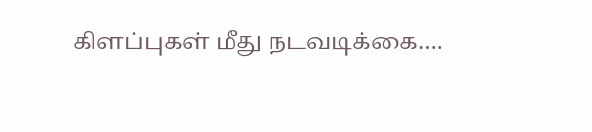கிளப்புகள் மீது நடவடிக்கை….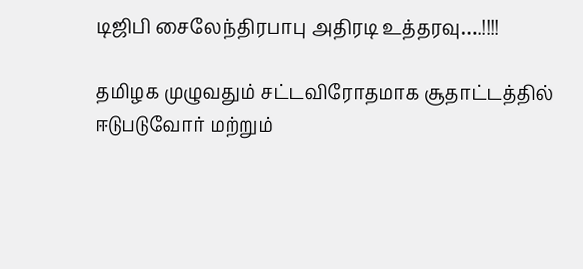டிஜிபி சைலேந்திரபாபு அதிரடி உத்தரவு….!!!!

தமிழக முழுவதும் சட்டவிரோதமாக சூதாட்டத்தில் ஈடுபடுவோர் மற்றும்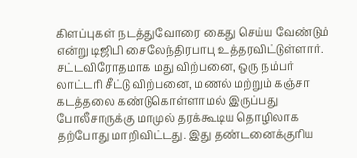கிளப்புகள் நடத்துவோரை கைது செய்ய வேண்டும் என்று டிஜிபி சைலேந்திரபாபு உத்தரவிட்டுள்ளார். சட்டவிரோதமாக மது விற்பனை, ஒரு நம்பர் லாட்டரி சீட்டு விற்பனை, மணல் மற்றும் கஞ்சா கடத்தலை கண்டுகொள்ளாமல் இருப்பது போலீசாருக்கு மாமுல் தரக்கூடிய தொழிலாக தற்போது மாறிவிட்டது. இது தண்டனைக்குரிய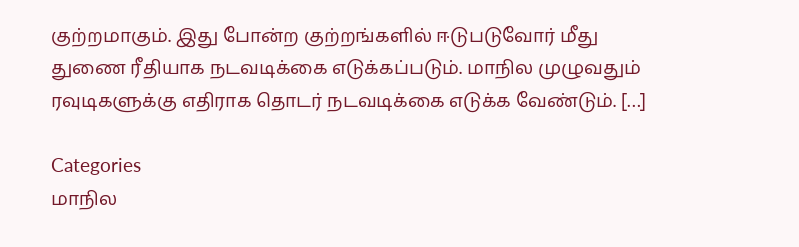குற்றமாகும். இது போன்ற குற்றங்களில் ஈடுபடுவோர் மீது துணை ரீதியாக நடவடிக்கை எடுக்கப்படும். மாநில முழுவதும் ரவுடிகளுக்கு எதிராக தொடர் நடவடிக்கை எடுக்க வேண்டும். […]

Categories
மாநில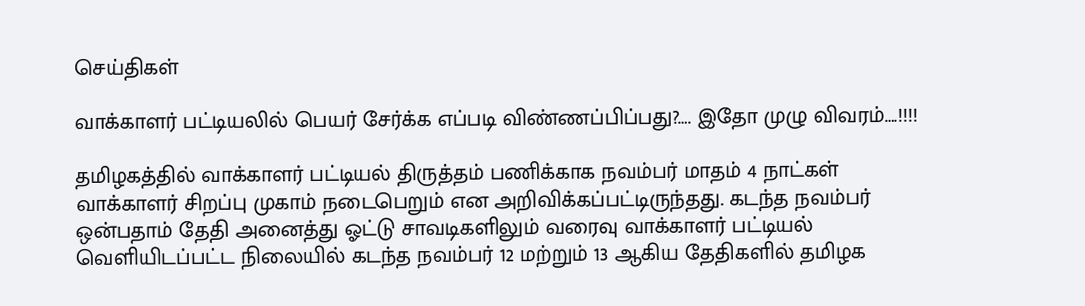செய்திகள்

வாக்காளர் பட்டியலில் பெயர் சேர்க்க எப்படி விண்ணப்பிப்பது?…. இதோ முழு விவரம்….!!!!

தமிழகத்தில் வாக்காளர் பட்டியல் திருத்தம் பணிக்காக நவம்பர் மாதம் 4 நாட்கள் வாக்காளர் சிறப்பு முகாம் நடைபெறும் என அறிவிக்கப்பட்டிருந்தது. கடந்த நவம்பர் ஒன்பதாம் தேதி அனைத்து ஓட்டு சாவடிகளிலும் வரைவு வாக்காளர் பட்டியல் வெளியிடப்பட்ட நிலையில் கடந்த நவம்பர் 12 மற்றும் 13 ஆகிய தேதிகளில் தமிழக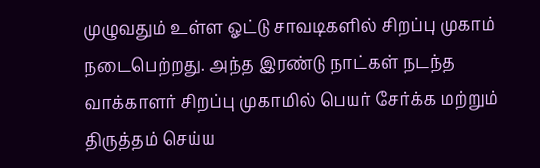முழுவதும் உள்ள ஓட்டு சாவடிகளில் சிறப்பு முகாம் நடைபெற்றது. அந்த இரண்டு நாட்கள் நடந்த வாக்காளர் சிறப்பு முகாமில் பெயர் சேர்க்க மற்றும் திருத்தம் செய்ய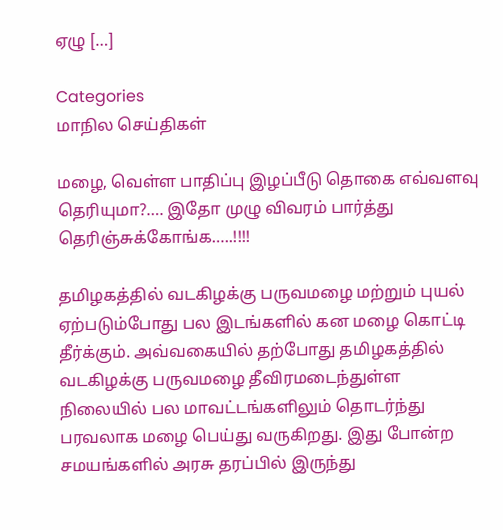ஏழு […]

Categories
மாநில செய்திகள்

மழை, வெள்ள பாதிப்பு இழப்பீடு தொகை எவ்வளவு தெரியுமா?…. இதோ முழு விவரம் பார்த்து தெரிஞ்சுக்கோங்க…..!!!!

தமிழகத்தில் வடகிழக்கு பருவமழை மற்றும் புயல் ஏற்படும்போது பல இடங்களில் கன மழை கொட்டி தீர்க்கும். அவ்வகையில் தற்போது தமிழகத்தில் வடகிழக்கு பருவமழை தீவிரமடைந்துள்ள நிலையில் பல மாவட்டங்களிலும் தொடர்ந்து பரவலாக மழை பெய்து வருகிறது. இது போன்ற சமயங்களில் அரசு தரப்பில் இருந்து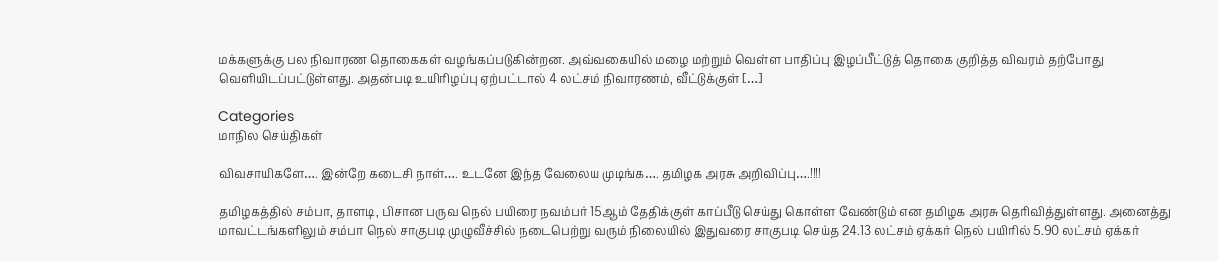மக்களுக்கு பல நிவாரண தொகைகள் வழங்கப்படுகின்றன. அவ்வகையில் மழை மற்றும் வெள்ள பாதிப்பு இழப்பீட்டுத் தொகை குறித்த விவரம் தற்போது வெளியிடப்பட்டுள்ளது. அதன்படி உயிரிழப்பு ஏற்பட்டால் 4 லட்சம் நிவாரணம், வீட்டுக்குள் […]

Categories
மாநில செய்திகள்

விவசாயிகளே…. இன்றே கடைசி நாள்…. உடனே இந்த வேலைய முடிங்க…. தமிழக அரசு அறிவிப்பு….!!!!

தமிழகத்தில் சம்பா, தாளடி, பிசான பருவ நெல் பயிரை நவம்பர் 15ஆம் தேதிக்குள் காப்பீடு செய்து கொள்ள வேண்டும் என தமிழக அரசு தெரிவித்துள்ளது. அனைத்து மாவட்டங்களிலும் சம்பா நெல் சாகுபடி முழுவீச்சில் நடைபெற்று வரும் நிலையில் இதுவரை சாகுபடி செய்த 24.13 லட்சம் ஏக்கர் நெல் பயிரில் 5.90 லட்சம் ஏக்கர்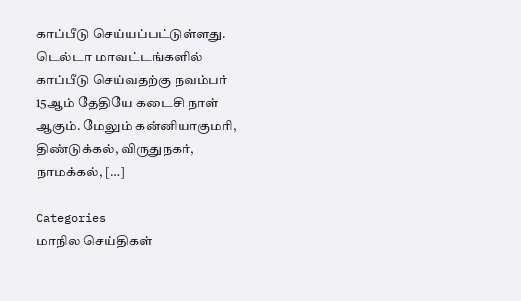காப்பீடு செய்யப்பட்டுள்ளது. டெல்டா மாவட்டங்களில் காப்பீடு செய்வதற்கு நவம்பர் 15ஆம் தேதியே கடைசி நாள் ஆகும். மேலும் கன்னியாகுமரி, திண்டுக்கல், விருதுநகர், நாமக்கல், […]

Categories
மாநில செய்திகள்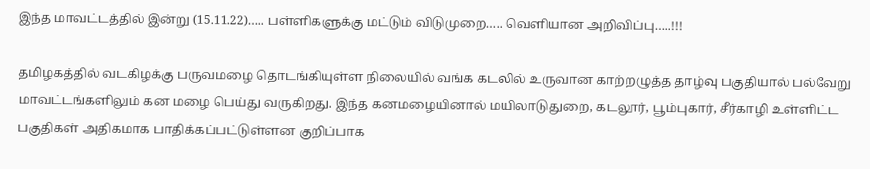இந்த மாவட்டத்தில் இன்று (15.11.22)….. பள்ளிகளுக்கு மட்டும் விடுமுறை….. வெளியான அறிவிப்பு…..!!!

தமிழகத்தில் வடகிழக்கு பருவமழை தொடங்கியுள்ள நிலையில் வங்க கடலில் உருவான காற்றழுத்த தாழ்வு பகுதியால் பல்வேறு மாவட்டங்களிலும் கன மழை பெய்து வருகிறது. இந்த கனமழையினால் மயிலாடுதுறை, கடலூர், பூம்புகார், சீர்காழி உள்ளிட்ட பகுதிகள் அதிகமாக பாதிக்கப்பட்டுள்ளன குறிப்பாக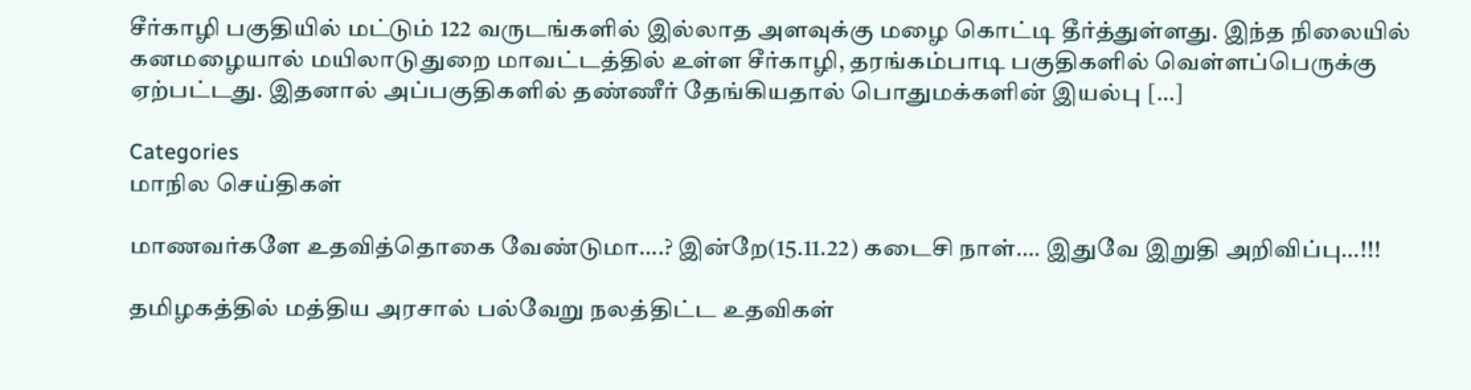சீர்காழி பகுதியில் மட்டும் 122 வருடங்களில் இல்லாத அளவுக்கு மழை கொட்டி தீர்த்துள்ளது. இந்த நிலையில் கனமழையால் மயிலாடுதுறை மாவட்டத்தில் உள்ள சீர்காழி, தரங்கம்பாடி பகுதிகளில் வெள்ளப்பெருக்கு ஏற்பட்டது. இதனால் அப்பகுதிகளில் தண்ணீர் தேங்கியதால் பொதுமக்களின் இயல்பு […]

Categories
மாநில செய்திகள்

மாணவர்களே உதவித்தொகை வேண்டுமா….? இன்றே(15.11.22) கடைசி நாள்…. இதுவே இறுதி அறிவிப்பு…!!!

தமிழகத்தில் மத்திய அரசால் பல்வேறு நலத்திட்ட உதவிகள்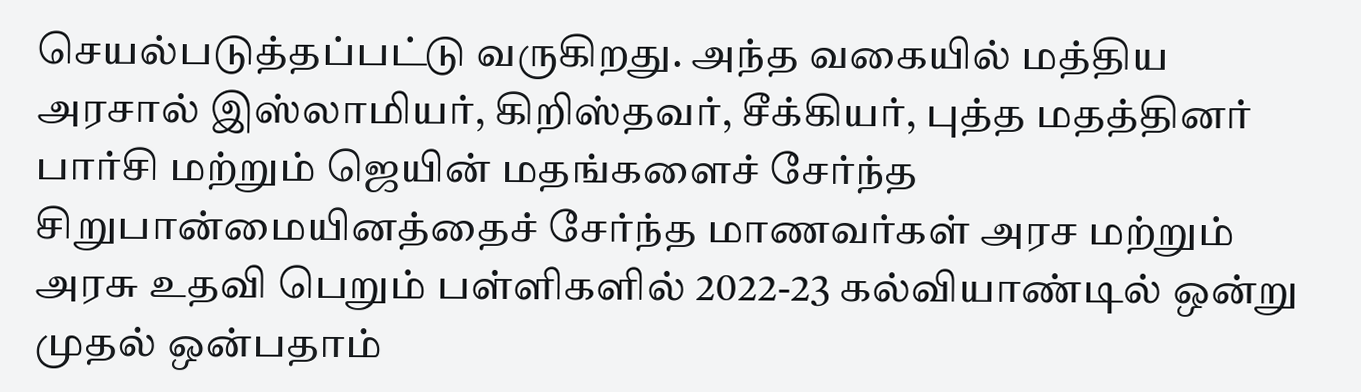செயல்படுத்தப்பட்டு வருகிறது. அந்த வகையில் மத்திய அரசால் இஸ்லாமியர், கிறிஸ்தவர், சீக்கியர், புத்த மதத்தினர் பார்சி மற்றும் ஜெயின் மதங்களைச் சேர்ந்த சிறுபான்மையினத்தைச் சேர்ந்த மாணவர்கள் அரச மற்றும் அரசு உதவி பெறும் பள்ளிகளில் 2022-23 கல்வியாண்டில் ஒன்று முதல் ஒன்பதாம்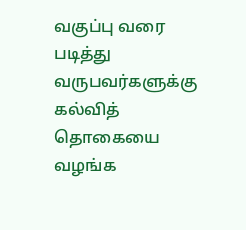வகுப்பு வரை படித்து வருபவர்களுக்கு கல்வித் தொகையை வழங்க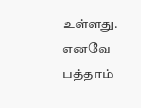உள்ளது. எனவே பத்தாம்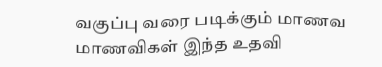வகுப்பு வரை படிக்கும் மாணவ மாணவிகள் இந்த உதவி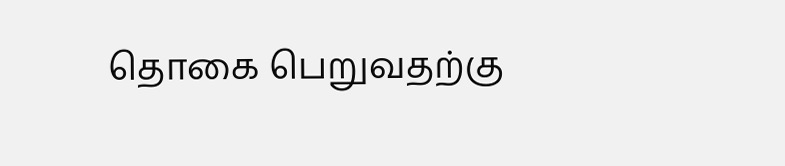தொகை பெறுவதற்கு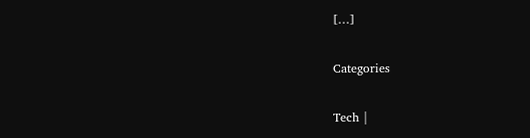[…]

Categories

Tech |